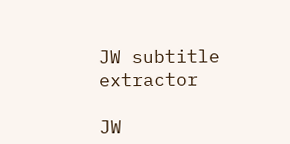JW subtitle extractor

JW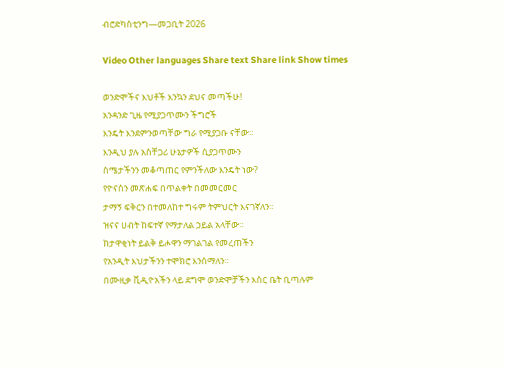ብሮድካስቲንግ—መጋቢት 2026

Video Other languages Share text Share link Show times

ወንድሞችና እህቶች እንኳን ደህና መጣችሁ!
አንዳንድ ጊዜ የሚያጋጥሙን ችግሮች
እንዴት እንደምንወጣቸው ግራ የሚያጋቡ ናቸው።
እንዲህ ያሉ አስቸጋሪ ሁኔታዎች ሲያጋጥሙን
ስሜታችንን መቆጣጠር የምንችለው እንዴት ነው?
የዮናስን መጽሐፍ በጥልቀት በመመርመር
ታማኝ ፍቅርን በተመለከተ ግሩም ትምህርት እናገኛለን።
ዝናና ሀብት ከፍተኛ የማታለል ኃይል አላቸው።
ከታዋቂነት ይልቅ ይሖዋን ማገልገል የመረጠችን
የአንዲት እህታችንን ተሞክሮ እንሰማለን።
በሙዚቃ ቪዲዮአችን ላይ ደግሞ ወንድሞቻችን እስር ቤት ቢጣሉም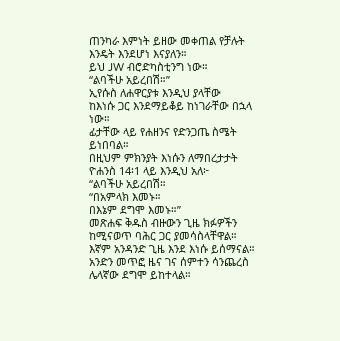ጠንካራ እምነት ይዘው መቀጠል የቻሉት እንዴት እንደሆነ እናያለን።
ይህ JW ብሮድካስቲንግ ነው።
“ልባችሁ አይረበሽ።”
ኢየሱስ ለሐዋርያቱ እንዲህ ያላቸው
ከእነሱ ጋር እንደማይቆይ ከነገራቸው በኋላ ነው።
ፊታቸው ላይ የሐዘንና የድንጋጤ ስሜት ይነበባል።
በዚህም ምክንያት እነሱን ለማበረታታት
ዮሐንስ 14፡1 ላይ እንዲህ አለ፦
“ልባችሁ አይረበሽ።
“በአምላክ እመኑ።
በእኔም ደግሞ እመኑ።”
መጽሐፍ ቅዱስ ብዙውን ጊዜ ክፉዎችን
ከሚናወጥ ባሕር ጋር ያመሳስላቸዋል።
እኛም አንዳንድ ጊዜ እንደ እነሱ ይሰማናል።
አንድን መጥፎ ዜና ገና ሰምተን ሳንጨረስ
ሌላኛው ደግሞ ይከተላል።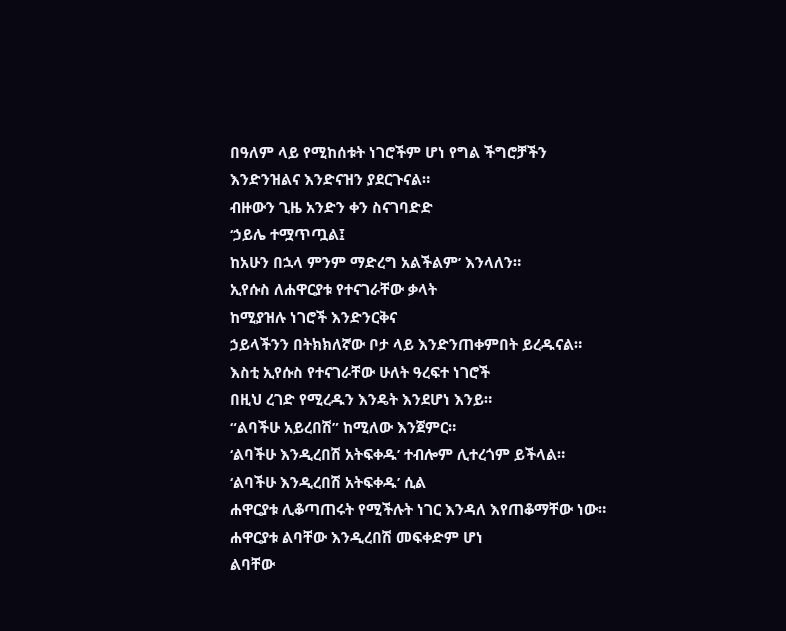በዓለም ላይ የሚከሰቱት ነገሮችም ሆነ የግል ችግሮቻችን
እንድንዝልና እንድናዝን ያደርጉናል።
ብዙውን ጊዜ አንድን ቀን ስናገባድድ
‘ኃይሌ ተሟጥጧል፤
ከአሁን በኋላ ምንም ማድረግ አልችልም’ እንላለን።
ኢየሱስ ለሐዋርያቱ የተናገራቸው ቃላት
ከሚያዝሉ ነገሮች እንድንርቅና
ኃይላችንን በትክክለኛው ቦታ ላይ እንድንጠቀምበት ይረዱናል።
እስቲ ኢየሱስ የተናገራቸው ሁለት ዓረፍተ ነገሮች
በዚህ ረገድ የሚረዱን እንዴት እንደሆነ እንይ።
“ልባችሁ አይረበሽ” ከሚለው እንጀምር።
‘ልባችሁ እንዲረበሽ አትፍቀዱ’ ተብሎም ሊተረጎም ይችላል።
‘ልባችሁ እንዲረበሽ አትፍቀዱ’ ሲል
ሐዋርያቱ ሊቆጣጠሩት የሚችሉት ነገር እንዳለ እየጠቆማቸው ነው።
ሐዋርያቱ ልባቸው እንዲረበሽ መፍቀድም ሆነ
ልባቸው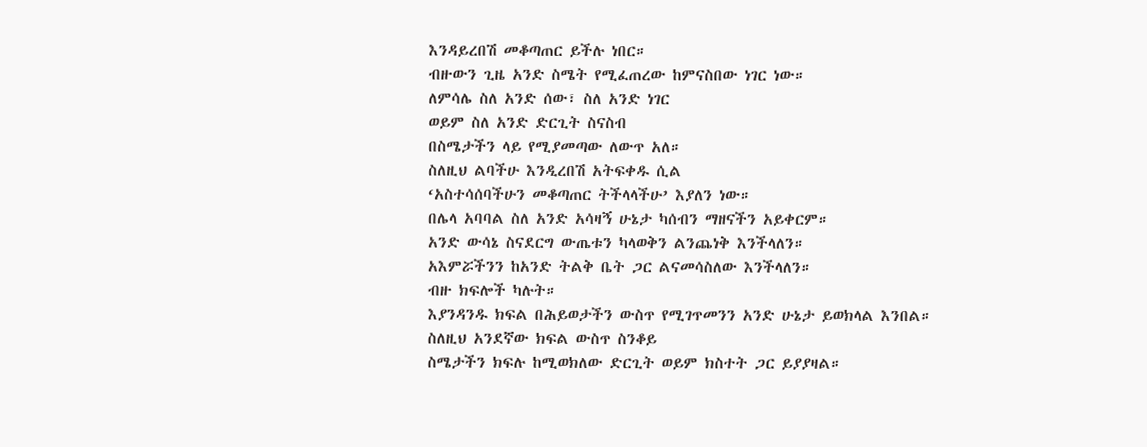እንዳይረበሽ መቆጣጠር ይችሉ ነበር።
ብዙውን ጊዜ አንድ ስሜት የሚፈጠረው ከምናስበው ነገር ነው።
ለምሳሌ ስለ አንድ ሰው፣ ስለ አንድ ነገር
ወይም ስለ አንድ ድርጊት ስናስብ
በስሜታችን ላይ የሚያመጣው ለውጥ አለ።
ስለዚህ ልባችሁ እንዲረበሽ አትፍቀዱ ሲል
‘አስተሳሰባችሁን መቆጣጠር ትችላላችሁ’ እያለን ነው።
በሌላ አባባል ስለ አንድ አሳዛኝ ሁኔታ ካሰብን ማዘናችን አይቀርም።
አንድ ውሳኔ ስናደርግ ውጤቱን ካላወቅን ልንጨነቅ እንችላለን።
አእምሯችንን ከአንድ ትልቅ ቤት ጋር ልናመሳስለው እንችላለን።
ብዙ ክፍሎች ካሉት።
እያንዳንዱ ክፍል በሕይወታችን ውስጥ የሚገጥመንን አንድ ሁኔታ ይወክላል እንበል።
ስለዚህ አንደኛው ክፍል ውስጥ ስንቆይ
ስሜታችን ክፍሉ ከሚወክለው ድርጊት ወይም ክስተት ጋር ይያያዛል።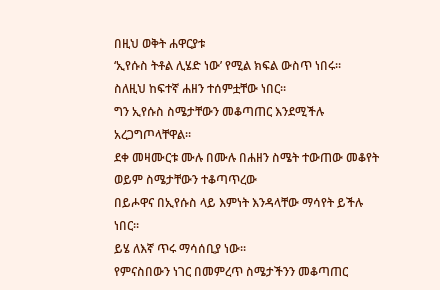በዚህ ወቅት ሐዋርያቱ
‘ኢየሱስ ትቶል ሊሄድ ነው’ የሚል ክፍል ውስጥ ነበሩ።
ስለዚህ ከፍተኛ ሐዘን ተሰምቷቸው ነበር።
ግን ኢየሱስ ስሜታቸውን መቆጣጠር እንደሚችሉ አረጋግጦላቸዋል።
ደቀ መዛሙርቱ ሙሉ በሙሉ በሐዘን ስሜት ተውጠው መቆየት
ወይም ስሜታቸውን ተቆጣጥረው
በይሖዋና በኢየሱስ ላይ እምነት እንዳላቸው ማሳየት ይችሉ ነበር።
ይሄ ለእኛ ጥሩ ማሳሰቢያ ነው።
የምናስበውን ነገር በመምረጥ ስሜታችንን መቆጣጠር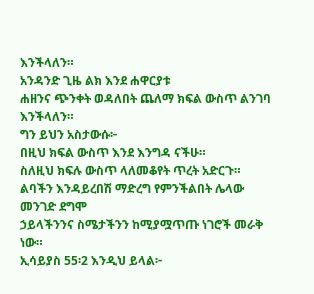እንችላለን።
አንዳንድ ጊዜ ልክ እንደ ሐዋርያቱ
ሐዘንና ጭንቀት ወዳለበት ጨለማ ክፍል ውስጥ ልንገባ እንችላለን።
ግን ይህን አስታውሱ፦
በዚህ ክፍል ውስጥ እንደ እንግዳ ናችሁ።
ስለዚህ ክፍሉ ውስጥ ላለመቆየት ጥረት አድርጉ።
ልባችን እንዳይረበሽ ማድረግ የምንችልበት ሌላው መንገድ ደግሞ
ኃይላችንንና ስሜታችንን ከሚያሟጥጡ ነገሮች መራቅ ነው።
ኢሳይያስ 55፡2 እንዲህ ይላል፦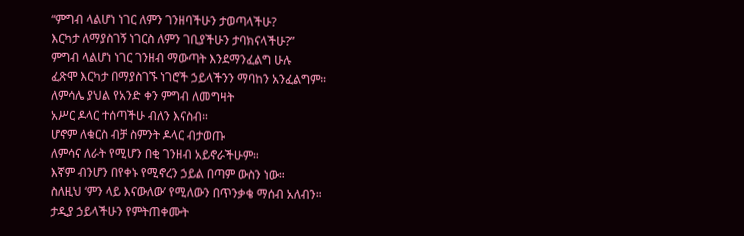“ምግብ ላልሆነ ነገር ለምን ገንዘባችሁን ታወጣላችሁ?
እርካታ ለማያስገኝ ነገርስ ለምን ገቢያችሁን ታባክናላችሁ?”
ምግብ ላልሆነ ነገር ገንዘብ ማውጣት እንደማንፈልግ ሁሉ
ፈጽሞ እርካታ በማያስገኙ ነገሮች ኃይላችንን ማባከን አንፈልግም።
ለምሳሌ ያህል የአንድ ቀን ምግብ ለመግዛት
አሥር ዶላር ተሰጣችሁ ብለን እናስብ።
ሆኖም ለቁርስ ብቻ ስምንት ዶላር ብታወጡ
ለምሳና ለራት የሚሆን በቂ ገንዘብ አይኖራችሁም።
እኛም ብንሆን በየቀኑ የሚኖረን ኃይል በጣም ውስን ነው።
ስለዚህ ‘ምን ላይ እናውለው’ የሚለውን በጥንቃቄ ማሰብ አለብን።
ታዲያ ኃይላችሁን የምትጠቀሙት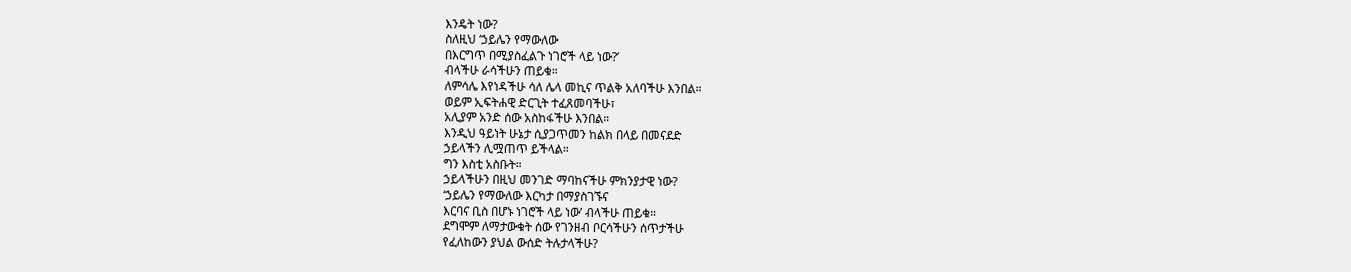እንዴት ነው?
ስለዚህ ‘ኃይሌን የማውለው
በእርግጥ በሚያስፈልጉ ነገሮች ላይ ነው?’
ብላችሁ ራሳችሁን ጠይቁ።
ለምሳሌ እየነዳችሁ ሳለ ሌላ መኪና ጥልቅ አለባችሁ እንበል።
ወይም ኢፍትሐዊ ድርጊት ተፈጸመባችሁ፣
አሊያም አንድ ሰው አስከፋችሁ እንበል።
እንዲህ ዓይነት ሁኔታ ሲያጋጥመን ከልክ በላይ በመናደድ
ኃይላችን ሊሟጠጥ ይችላል።
ግን እስቲ አስቡት።
ኃይላችሁን በዚህ መንገድ ማባከናችሁ ምክንያታዊ ነው?
‘ኃይሌን የማውለው እርካታ በማያስገኙና
እርባና ቢስ በሆኑ ነገሮች ላይ ነው’ ብላችሁ ጠይቁ።
ደግሞም ለማታውቁት ሰው የገንዘብ ቦርሳችሁን ሰጥታችሁ
የፈለከውን ያህል ውሰድ ትሉታላችሁ?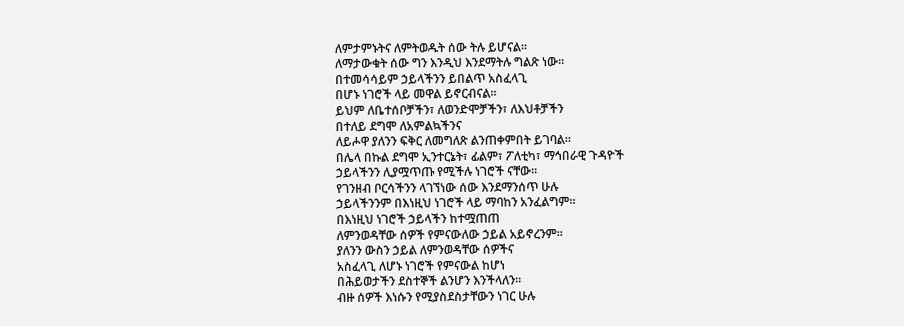ለምታምኑትና ለምትወዱት ሰው ትሉ ይሆናል።
ለማታውቁት ሰው ግን እንዲህ እንደማትሉ ግልጽ ነው።
በተመሳሳይም ኃይላችንን ይበልጥ አስፈላጊ
በሆኑ ነገሮች ላይ መዋል ይኖርብናል።
ይህም ለቤተሰቦቻችን፣ ለወንድሞቻችን፣ ለእህቶቻችን
በተለይ ደግሞ ለአምልኳችንና
ለይሖዋ ያለንን ፍቅር ለመግለጽ ልንጠቀምበት ይገባል።
በሌላ በኩል ደግሞ ኢንተርኔት፣ ፊልም፣ ፖለቲካ፣ ማኅበራዊ ጉዳዮች
ኃይላችንን ሊያሟጥጡ የሚችሉ ነገሮች ናቸው።
የገንዘብ ቦርሳችንን ላገኘነው ሰው እንደማንሰጥ ሁሉ
ኃይላችንንም በእነዚህ ነገሮች ላይ ማባከን አንፈልግም።
በእነዚህ ነገሮች ኃይላችን ከተሟጠጠ
ለምንወዳቸው ሰዎች የምናውለው ኃይል አይኖረንም።
ያለንን ውስን ኃይል ለምንወዳቸው ሰዎችና
አስፈላጊ ለሆኑ ነገሮች የምናውል ከሆነ
በሕይወታችን ደስተኞች ልንሆን እንችላለን።
ብዙ ሰዎች እነሱን የሚያስደስታቸውን ነገር ሁሉ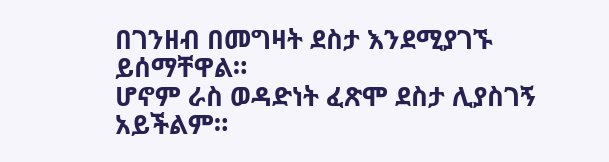በገንዘብ በመግዛት ደስታ እንደሚያገኙ ይሰማቸዋል።
ሆኖም ራስ ወዳድነት ፈጽሞ ደስታ ሊያስገኝ አይችልም።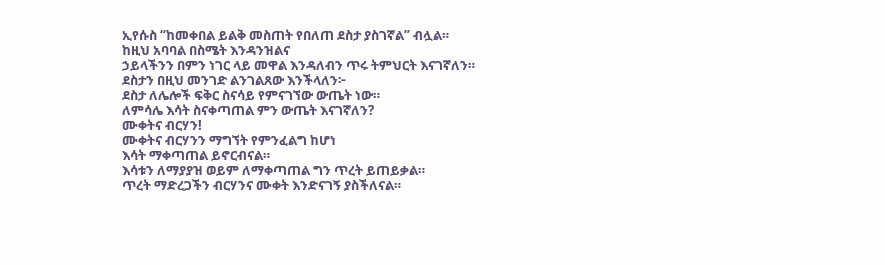ኢየሱስ “ከመቀበል ይልቅ መስጠት የበለጠ ደስታ ያስገኛል” ብሏል።
ከዚህ አባባል በስሜት እንዳንዝልና
ኃይላችንን በምን ነገር ላይ መዋል እንዳለብን ጥሩ ትምህርት እናገኛለን።
ደስታን በዚህ መንገድ ልንገልጸው እንችላለን፦
ደስታ ለሌሎች ፍቅር ስናሳይ የምናገኘው ውጤት ነው።
ለምሳሌ እሳት ስናቀጣጠል ምን ውጤት እናገኛለን?
ሙቀትና ብርሃን!
ሙቀትና ብርሃንን ማግኘት የምንፈልግ ከሆነ
እሳት ማቀጣጠል ይኖርብናል።
እሳቱን ለማያያዝ ወይም ለማቀጣጠል ግን ጥረት ይጠይቃል።
ጥረት ማድረጋችን ብርሃንና ሙቀት እንድናገኝ ያስችለናል።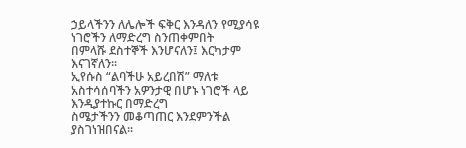ኃይላችንን ለሌሎች ፍቅር እንዳለን የሚያሳዩ ነገሮችን ለማድረግ ስንጠቀምበት
በምላሹ ደስተኞች እንሆናለን፤ እርካታም እናገኛለን።
ኢየሱስ “ልባችሁ አይረበሽ” ማለቱ
አስተሳሰባችን አዎንታዊ በሆኑ ነገሮች ላይ እንዲያተኩር በማድረግ
ስሜታችንን መቆጣጠር እንደምንችል ያስገነዝበናል።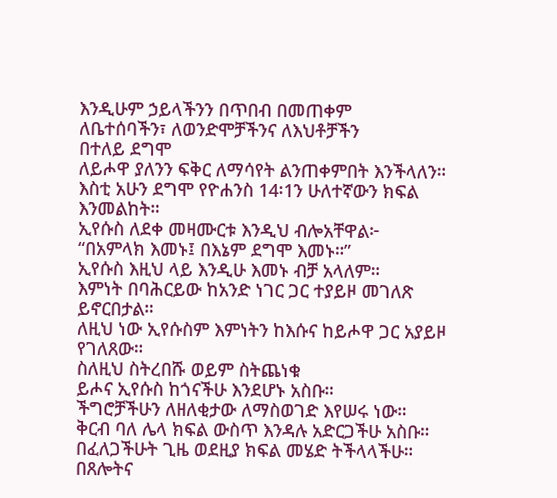እንዲሁም ኃይላችንን በጥበብ በመጠቀም
ለቤተሰባችን፣ ለወንድሞቻችንና ለእህቶቻችን
በተለይ ደግሞ
ለይሖዋ ያለንን ፍቅር ለማሳየት ልንጠቀምበት እንችላለን።
እስቲ አሁን ደግሞ የዮሐንስ 14፡1ን ሁለተኛውን ክፍል እንመልከት።
ኢየሱስ ለደቀ መዛሙርቱ እንዲህ ብሎአቸዋል፦
“በአምላክ እመኑ፤ በእኔም ደግሞ እመኑ።”
ኢየሱስ እዚህ ላይ እንዲሁ እመኑ ብቻ አላለም።
እምነት በባሕርይው ከአንድ ነገር ጋር ተያይዞ መገለጽ ይኖርበታል።
ለዚህ ነው ኢየሱስም እምነትን ከእሱና ከይሖዋ ጋር አያይዞ የገለጸው።
ስለዚህ ስትረበሹ ወይም ስትጨነቁ
ይሖና ኢየሱስ ከጎናችሁ እንደሆኑ አስቡ።
ችግሮቻችሁን ለዘለቂታው ለማስወገድ እየሠሩ ነው።
ቅርብ ባለ ሌላ ክፍል ውስጥ እንዳሉ አድርጋችሁ አስቡ።
በፈለጋችሁት ጊዜ ወደዚያ ክፍል መሄድ ትችላላችሁ።
በጸሎትና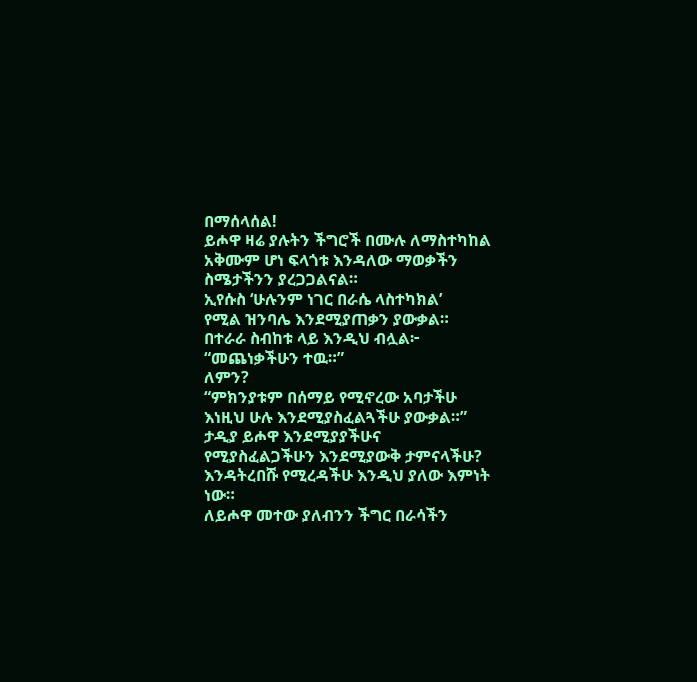በማሰላሰል!
ይሖዋ ዛሬ ያሉትን ችግሮች በሙሉ ለማስተካከል
አቅሙም ሆነ ፍላጎቱ እንዳለው ማወቃችን ስሜታችንን ያረጋጋልናል።
ኢየሱስ ‘ሁሉንም ነገር በራሴ ላስተካክል’
የሚል ዝንባሌ እንደሚያጠቃን ያውቃል።
በተራራ ስብከቱ ላይ እንዲህ ብሏል፦
“መጨነቃችሁን ተዉ።”
ለምን?
“ምክንያቱም በሰማይ የሚኖረው አባታችሁ
እነዚህ ሁሉ እንደሚያስፈልጓችሁ ያውቃል።”
ታዲያ ይሖዋ እንደሚያያችሁና
የሚያስፈልጋችሁን እንደሚያውቅ ታምናላችሁ?
እንዳትረበሹ የሚረዳችሁ እንዲህ ያለው እምነት ነው።
ለይሖዋ መተው ያለብንን ችግር በራሳችን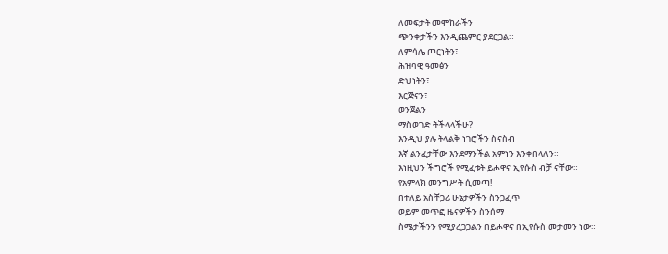ለመፍታት መሞከራችን
ጭንቀታችን እንዲጨምር ያደርጋል።
ለምሳሌ ጦርነትን፣
ሕዝባዊ ዓመፅን
ድህነትን፣
እርጅናን፣
ወንጀልን
ማስወገድ ትችላላችሁ?
እንዲህ ያሉ ትላልቅ ነገሮችን ስናስብ
እኛ ልንፈታቸው እንደማንችል አምነን እንቀበላለን።
እነዚህን ችግሮች የሚፈቱት ይሖዋና ኢየሱስ ብቻ ናቸው።
የአምላክ መንግሥት ሲመጣ!
በተለይ አስቸጋሪ ሁኔታዎችን ስንጋፈጥ
ወይም መጥፎ ዜናዎችን ስንሰማ
ስሜታችንን የሚያረጋጋልን በይሖዋና በኢየሱስ መታመን ነው።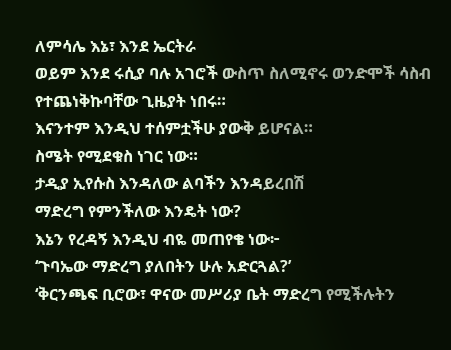ለምሳሌ እኔ፣ እንደ ኤርትራ
ወይም እንደ ሩሲያ ባሉ አገሮች ውስጥ ስለሚኖሩ ወንድሞች ሳስብ
የተጨነቅኩባቸው ጊዜያት ነበሩ።
እናንተም እንዲህ ተሰምቷችሁ ያውቅ ይሆናል።
ስሜት የሚደቁስ ነገር ነው።
ታዲያ ኢየሱስ እንዳለው ልባችን እንዳይረበሽ
ማድረግ የምንችለው እንዴት ነው?
እኔን የረዳኝ እንዲህ ብዬ መጠየቄ ነው፦
‘ጉባኤው ማድረግ ያለበትን ሁሉ አድርጓል?’
‘ቅርንጫፍ ቢሮው፣ ዋናው መሥሪያ ቤት ማድረግ የሚችሉትን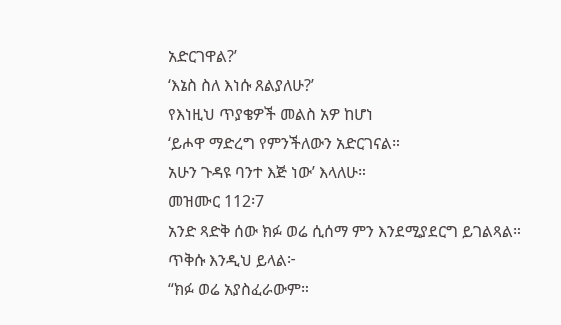አድርገዋል?’
‘እኔስ ስለ እነሱ ጸልያለሁ?’
የእነዚህ ጥያቄዎች መልስ አዎ ከሆነ
‘ይሖዋ ማድረግ የምንችለውን አድርገናል።
አሁን ጉዳዩ ባንተ እጅ ነው’ እላለሁ።
መዝሙር 112፡7
አንድ ጻድቅ ሰው ክፉ ወሬ ሲሰማ ምን እንደሚያደርግ ይገልጻል።
ጥቅሱ እንዲህ ይላል፦
“ክፉ ወሬ አያስፈራውም።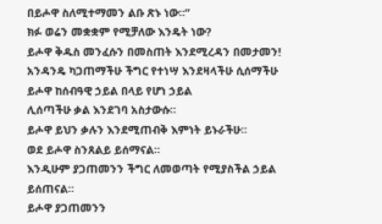በይሖዋ ስለሚተማመን ልቡ ጽኑ ነው።”
ክፉ ወሬን መቋቋም የሚቻለው እንዴት ነው?
ይሖዋ ቅዱስ መንፈሱን በመስጠት እንደሚረዳን በመታመን!
አንዳንዴ ካጋጠማችሁ ችግር የተነሣ እንደዛላችሁ ሲሰማችሁ
ይሖዋ ከሰብዓዊ ኃይል በላይ የሆነ ኃይል
ሊሰጣችሁ ቃል እንደገባ አስታውሱ።
ይሖዋ ይህን ቃሉን እንደሚጠብቅ እምነት ይኑራችሁ።
ወደ ይሖዋ ስንጸልይ ይሰማናል።
እንዲሁም ያጋጠመንን ችግር ለመወጣት የሚያስችል ኃይል ይሰጠናል።
ይሖዋ ያጋጠመንን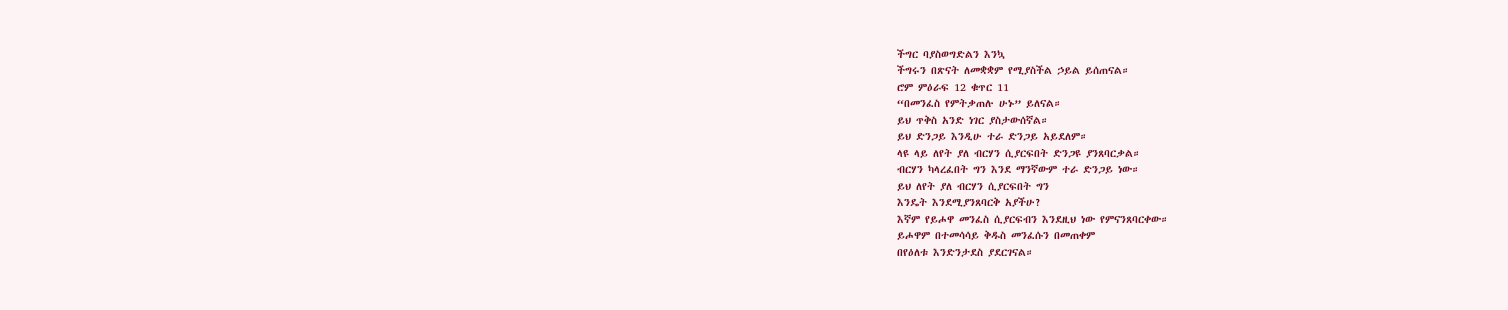ችግር ባያስወግድልን እንኳ
ችግሩን በጽናት ለመቋቋም የሚያስችል ኃይል ይሰጠናል።
ሮም ምዕራፍ 12 ቁጥር 11
“በመንፈስ የምትቃጠሉ ሁኑ” ይለናል።
ይህ ጥቅስ አንድ ነገር ያስታውሰኛል።
ይህ ድንጋይ እንዲሁ ተራ ድንጋይ አይደለም።
ላዩ ላይ ለየት ያለ ብርሃን ሲያርፍበት ድንጋዩ ያንጸባርቃል።
ብርሃን ካላረፈበት ግን እንደ ማንኛውም ተራ ድንጋይ ነው።
ይህ ለየት ያለ ብርሃን ሲያርፍበት ግን
እንዴት እንደሚያንጸባርቅ አያችሁ?
እኛም የይሖዋ መንፈስ ሲያርፍብን እንደዚህ ነው የምናንጸባርቀው።
ይሖዋም በተመሳሳይ ቅዱስ መንፈሱን በመጠቀም
በየዕለቱ እንድንታደስ ያደርገናል።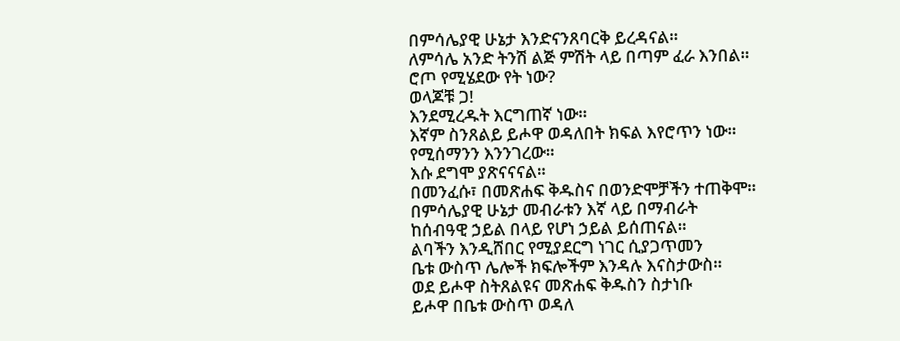በምሳሌያዊ ሁኔታ እንድናንጸባርቅ ይረዳናል።
ለምሳሌ አንድ ትንሽ ልጅ ምሽት ላይ በጣም ፈራ እንበል።
ሮጦ የሚሄደው የት ነው?
ወላጆቹ ጋ!
እንደሚረዱት እርግጠኛ ነው።
እኛም ስንጸልይ ይሖዋ ወዳለበት ክፍል እየሮጥን ነው።
የሚሰማንን እንንገረው።
እሱ ደግሞ ያጽናናናል።
በመንፈሱ፣ በመጽሐፍ ቅዱስና በወንድሞቻችን ተጠቅሞ።
በምሳሌያዊ ሁኔታ መብራቱን እኛ ላይ በማብራት
ከሰብዓዊ ኃይል በላይ የሆነ ኃይል ይሰጠናል።
ልባችን እንዲሸበር የሚያደርግ ነገር ሲያጋጥመን
ቤቱ ውስጥ ሌሎች ክፍሎችም እንዳሉ እናስታውስ።
ወደ ይሖዋ ስትጸልዩና መጽሐፍ ቅዱስን ስታነቡ
ይሖዋ በቤቱ ውስጥ ወዳለ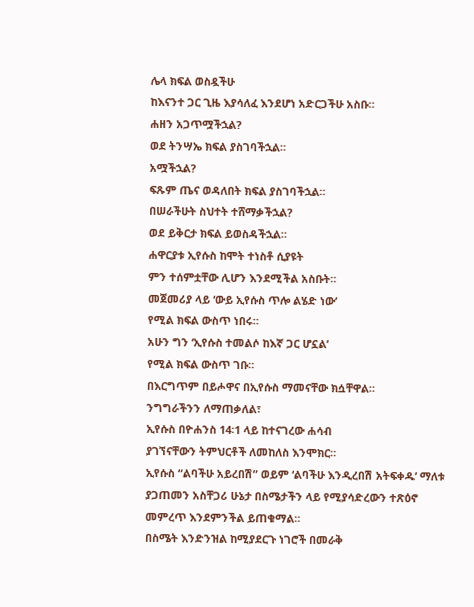ሌላ ክፍል ወስዷችሁ
ከእናንተ ጋር ጊዜ እያሳለፈ እንደሆነ አድርጋችሁ አስቡ።
ሐዘን አጋጥሟችኋል?
ወደ ትንሣኤ ክፍል ያስገባችኋል።
አሟችኋል?
ፍጹም ጤና ወዳለበት ክፍል ያስገባችኋል።
በሠራችሁት ስህተት ተሸማቃችኋል?
ወደ ይቅርታ ክፍል ይወስዳችኋል።
ሐዋርያቱ ኢየሱስ ከሞት ተነስቶ ሲያዩት
ምን ተሰምቷቸው ሊሆን እንደሚችል አስቡት።
መጀመሪያ ላይ ‘ውይ ኢየሱስ ጥሎ ልሄድ ነው’
የሚል ክፍል ውስጥ ነበሩ።
አሁን ግን ‘ኢየሱስ ተመልሶ ከእኛ ጋር ሆኗል’
የሚል ክፍል ውስጥ ገቡ።
በእርግጥም በይሖዋና በኢየሱስ ማመናቸው ክሷቸዋል።
ንግግራችንን ለማጠቃለል፣
ኢየሱስ በዮሐንስ 14፡1 ላይ ከተናገረው ሐሳብ
ያገኘናቸውን ትምህርቶች ለመከለስ እንሞክር።
ኢየሱስ “ልባችሁ አይረበሽ” ወይም ‘ልባችሁ እንዲረበሽ አትፍቀዱ’ ማለቱ
ያጋጠመን አስቸጋሪ ሁኔታ በስሜታችን ላይ የሚያሳድረውን ተጽዕኖ
መምረጥ እንደምንችል ይጠቁማል።
በስሜት እንድንዝል ከሚያደርጉ ነገሮች በመራቅ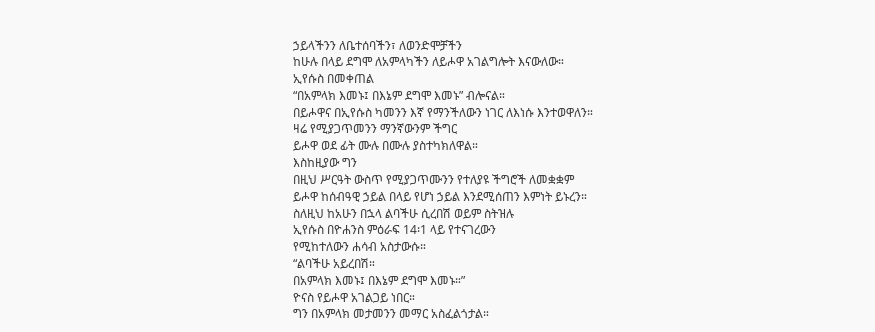ኃይላችንን ለቤተሰባችን፣ ለወንድሞቻችን
ከሁሉ በላይ ደግሞ ለአምላካችን ለይሖዋ አገልግሎት እናውለው።
ኢየሱስ በመቀጠል
“በአምላክ እመኑ፤ በእኔም ደግሞ እመኑ” ብሎናል።
በይሖዋና በኢየሱስ ካመንን እኛ የማንችለውን ነገር ለእነሱ እንተወዋለን።
ዛሬ የሚያጋጥመንን ማንኛውንም ችግር
ይሖዋ ወደ ፊት ሙሉ በሙሉ ያስተካክለዋል።
እስከዚያው ግን
በዚህ ሥርዓት ውስጥ የሚያጋጥሙንን የተለያዩ ችግሮች ለመቋቋም
ይሖዋ ከሰብዓዊ ኃይል በላይ የሆነ ኃይል እንደሚሰጠን እምነት ይኑረን።
ስለዚህ ከአሁን በኋላ ልባችሁ ሲረበሽ ወይም ስትዝሉ
ኢየሱስ በዮሐንስ ምዕራፍ 14፡1 ላይ የተናገረውን
የሚከተለውን ሐሳብ አስታውሱ።
“ልባችሁ አይረበሽ።
በአምላክ እመኑ፤ በእኔም ደግሞ እመኑ።”
ዮናስ የይሖዋ አገልጋይ ነበር።
ግን በአምላክ መታመንን መማር አስፈልጎታል።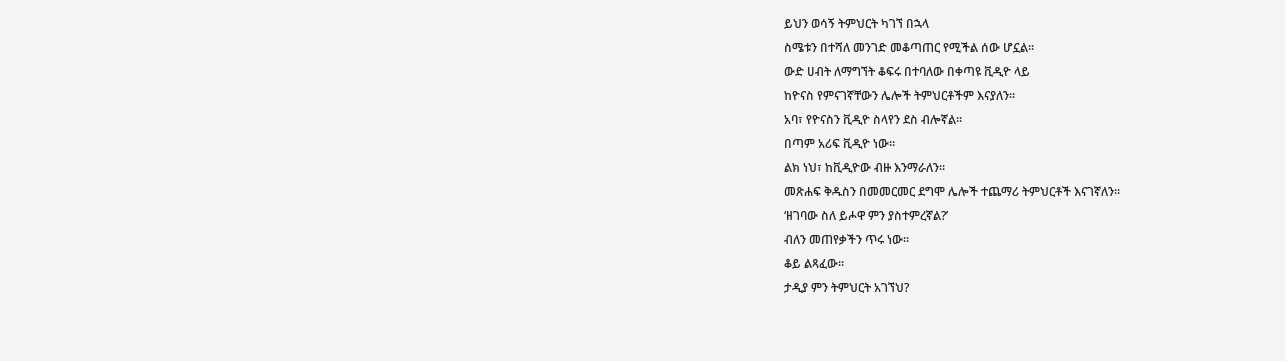ይህን ወሳኝ ትምህርት ካገኘ በኋላ
ስሜቱን በተሻለ መንገድ መቆጣጠር የሚችል ሰው ሆኗል።
ውድ ሀብት ለማግኘት ቆፍሩ በተባለው በቀጣዩ ቪዲዮ ላይ
ከዮናስ የምናገኛቸውን ሌሎች ትምህርቶችም እናያለን።
አባ፣ የዮናስን ቪዲዮ ስላየን ደስ ብሎኛል።
በጣም አሪፍ ቪዲዮ ነው።
ልክ ነህ፣ ከቪዲዮው ብዙ እንማራለን።
መጽሐፍ ቅዱስን በመመርመር ደግሞ ሌሎች ተጨማሪ ትምህርቶች እናገኛለን።
‘ዘገባው ስለ ይሖዋ ምን ያስተምረኛል?’
ብለን መጠየቃችን ጥሩ ነው።
ቆይ ልጻፈው።
ታዲያ ምን ትምህርት አገኘህ?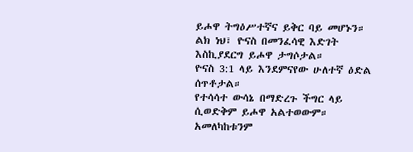ይሖዋ ትግዕሥተኛና ይቅር ባይ መሆኑን።
ልክ ነህ፣ ዮናስ በመንፈሳዊ እድገት እስኪያደርግ ይሖዋ ታግሶታል።
ዮናስ 3:1 ላይ እንደምናየው ሁለተኛ ዕድል ሰጥቶታል።
የተሳሳተ ውሳኔ በማድረጉ ችግር ላይ ሲወድቅም ይሖዋ አልተወውም።
አመለካከቱንም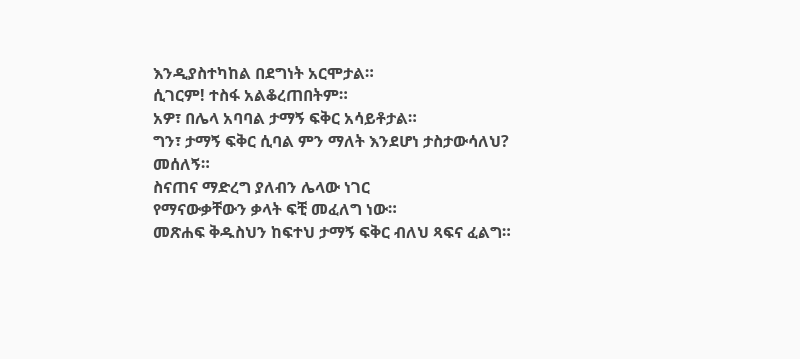እንዲያስተካከል በደግነት አርሞታል።
ሲገርም! ተስፋ አልቆረጠበትም።
አዎ፣ በሌላ አባባል ታማኝ ፍቅር አሳይቶታል።
ግን፣ ታማኝ ፍቅር ሲባል ምን ማለት እንደሆነ ታስታውሳለህ?
መሰለኝ።
ስናጠና ማድረግ ያለብን ሌላው ነገር
የማናውቃቸውን ቃላት ፍቺ መፈለግ ነው።
መጽሐፍ ቅዱስህን ከፍተህ ታማኝ ፍቅር ብለህ ጻፍና ፈልግ።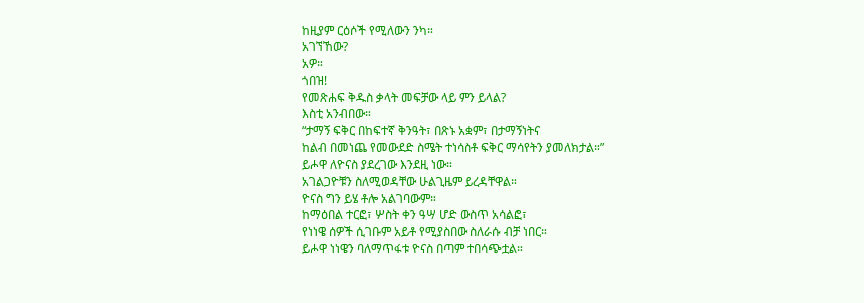ከዚያም ርዕሶች የሚለውን ንካ።
አገኘኸው?
አዎ።
ጎበዝ!
የመጽሐፍ ቅዱስ ቃላት መፍቻው ላይ ምን ይላል?
እስቲ አንብበው።
“ታማኝ ፍቅር በከፍተኛ ቅንዓት፣ በጽኑ አቋም፣ በታማኝነትና
ከልብ በመነጨ የመውደድ ስሜት ተነሳስቶ ፍቅር ማሳየትን ያመለክታል።”
ይሖዋ ለዮናስ ያደረገው እንደዚ ነው።
አገልጋዮቹን ስለሚወዳቸው ሁልጊዜም ይረዳቸዋል።
ዮናስ ግን ይሄ ቶሎ አልገባውም።
ከማዕበል ተርፎ፣ ሦስት ቀን ዓሣ ሆድ ውስጥ አሳልፎ፣
የነነዌ ሰዎች ሲገቡም አይቶ የሚያስበው ስለራሱ ብቻ ነበር።
ይሖዋ ነነዌን ባለማጥፋቱ ዮናስ በጣም ተበሳጭቷል።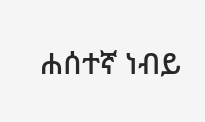ሐሰተኛ ነብይ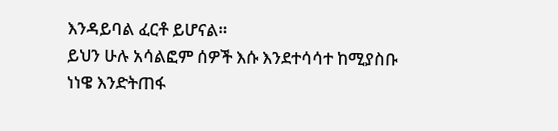እንዳይባል ፈርቶ ይሆናል።
ይህን ሁሉ አሳልፎም ሰዎች እሱ እንደተሳሳተ ከሚያስቡ
ነነዌ እንድትጠፋ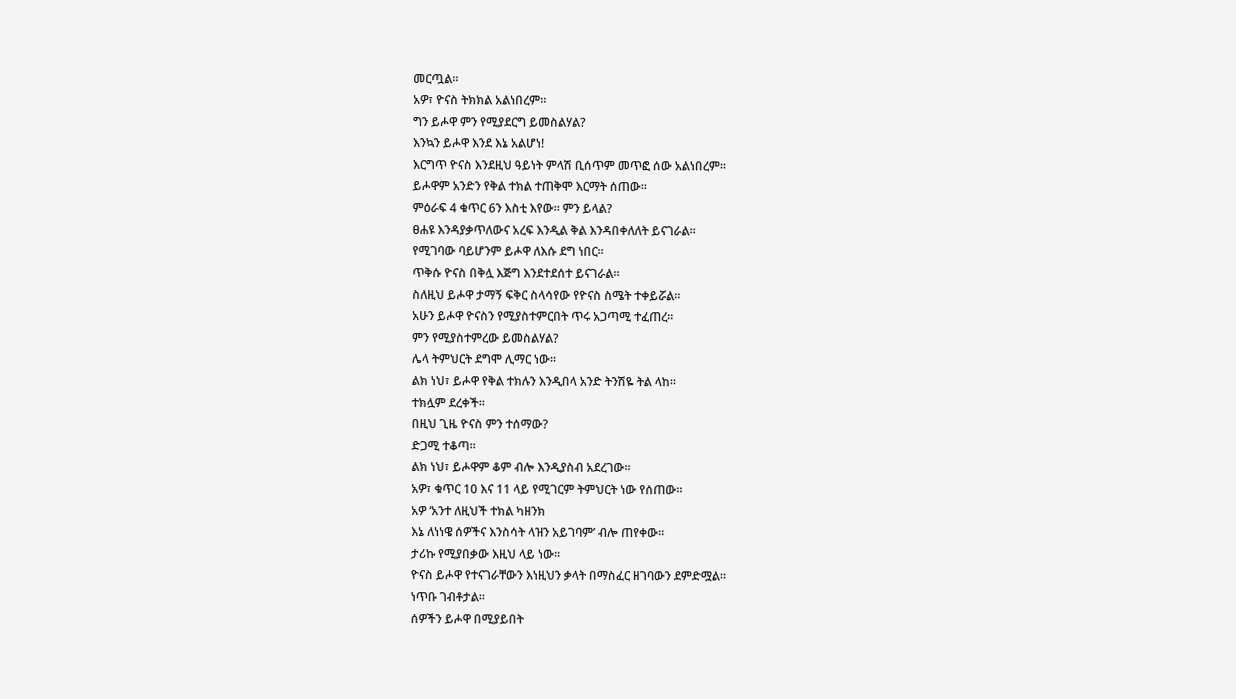መርጧል።
አዎ፣ ዮናስ ትክክል አልነበረም።
ግን ይሖዋ ምን የሚያደርግ ይመስልሃል?
እንኳን ይሖዋ እንደ እኔ አልሆነ!
እርግጥ ዮናስ እንደዚህ ዓይነት ምላሽ ቢሰጥም መጥፎ ሰው አልነበረም።
ይሖዋም አንድን የቅል ተክል ተጠቅሞ እርማት ሰጠው።
ምዕራፍ 4 ቁጥር 6ን እስቲ እየው። ምን ይላል?
ፀሐዩ እንዳያቃጥለውና አረፍ እንዲል ቅል እንዳበቀለለት ይናገራል።
የሚገባው ባይሆንም ይሖዋ ለእሱ ደግ ነበር።
ጥቅሱ ዮናስ በቅሏ እጅግ እንደተደሰተ ይናገራል።
ስለዚህ ይሖዋ ታማኝ ፍቅር ስላሳየው የዮናስ ስሜት ተቀይሯል።
አሁን ይሖዋ ዮናስን የሚያስተምርበት ጥሩ አጋጣሚ ተፈጠረ።
ምን የሚያስተምረው ይመስልሃል?
ሌላ ትምህርት ደግሞ ሊማር ነው።
ልክ ነህ፣ ይሖዋ የቅል ተክሉን እንዲበላ አንድ ትንሽዬ ትል ላከ።
ተክሏም ደረቀች።
በዚህ ጊዜ ዮናስ ምን ተሰማው?
ድጋሚ ተቆጣ።
ልክ ነህ፣ ይሖዋም ቆም ብሎ እንዲያስብ አደረገው።
አዎ፣ ቁጥር 10 እና 11 ላይ የሚገርም ትምህርት ነው የሰጠው።
አዎ ‘አንተ ለዚህች ተክል ካዘንክ
እኔ ለነነዌ ሰዎችና እንስሳት ላዝን አይገባም’ ብሎ ጠየቀው።
ታሪኩ የሚያበቃው እዚህ ላይ ነው።
ዮናስ ይሖዋ የተናገራቸውን እነዚህን ቃላት በማስፈር ዘገባውን ደምድሟል።
ነጥቡ ገብቶታል።
ሰዎችን ይሖዋ በሚያይበት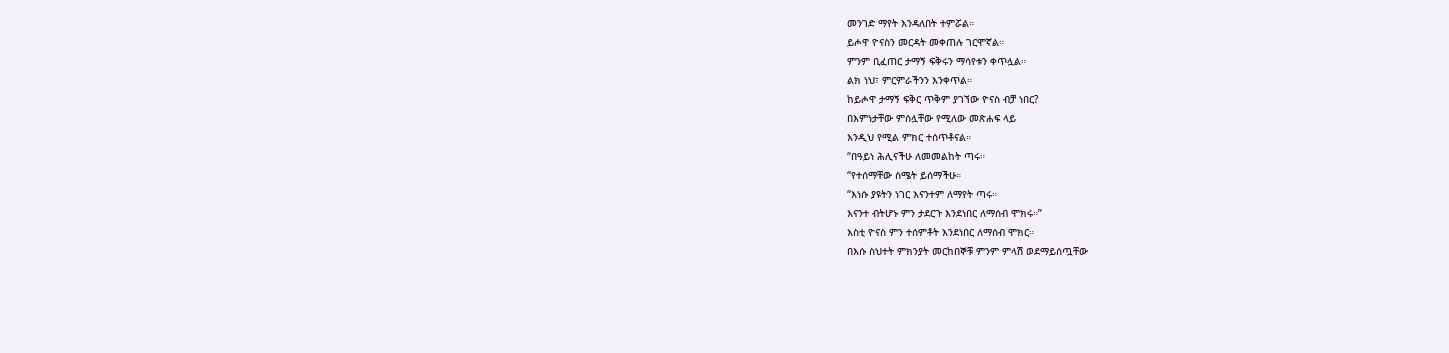መንገድ ማየት እንዳለበት ተምሯል።
ይሖዋ ዮናስን መርዳት መቀጠሉ ገርሞኛል።
ምንም ቢፈጠር ታማኝ ፍቅሩን ማሳየቱን ቀጥሏል።
ልክ ነህ፣ ምርምራችንን እንቀጥል።
ከይሖዋ ታማኝ ፍቅር ጥቅም ያገኘው ዮናስ ብቻ ነበር?
በእምነታቸው ምሰሏቸው የሚለው መጽሐፍ ላይ
እንዲህ የሚል ምክር ተሰጥቶናል።
“በዓይነ ሕሊናችሁ ለመመልከት ጣሩ።
“የተሰማቸው ስሜት ይሰማችሁ።
“እነሱ ያዩትን ነገር እናንተም ለማየት ጣሩ።
እናንተ ብትሆኑ ምን ታደርጉ እንደነበር ለማሰብ ሞክሩ።”
እስቲ ዮናስ ምን ተሰምቶት እንደነበር ለማሰብ ሞክር።
በእሱ ስህተት ምክንያት መርከበኞቹ ምንም ምላሽ ወደማይሰጧቸው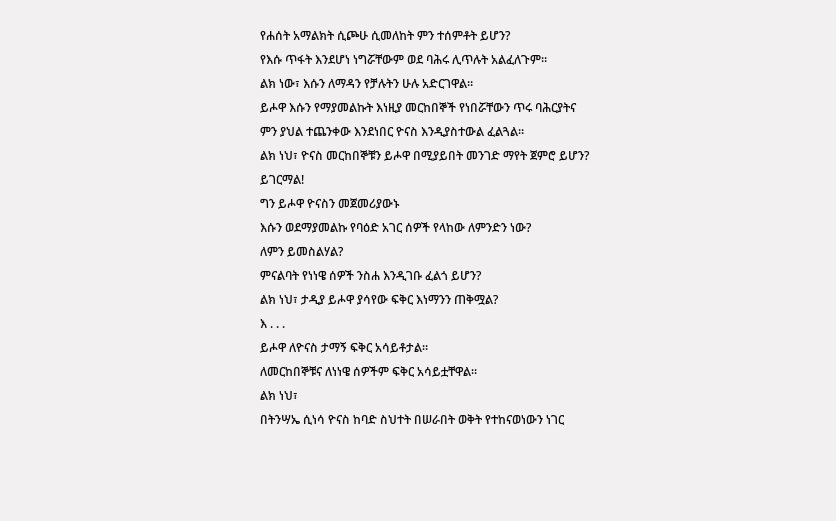የሐሰት አማልክት ሲጮሁ ሲመለከት ምን ተሰምቶት ይሆን?
የእሱ ጥፋት እንደሆነ ነግሯቸውም ወደ ባሕሩ ሊጥሉት አልፈለጉም።
ልክ ነው፣ እሱን ለማዳን የቻሉትን ሁሉ አድርገዋል።
ይሖዋ እሱን የማያመልኩት እነዚያ መርከበኞች የነበሯቸውን ጥሩ ባሕርያትና
ምን ያህል ተጨንቀው እንደነበር ዮናስ እንዲያስተውል ፈልጓል።
ልክ ነህ፣ ዮናስ መርከበኞቹን ይሖዋ በሚያይበት መንገድ ማየት ጀምሮ ይሆን?
ይገርማል!
ግን ይሖዋ ዮናስን መጀመሪያውኑ
እሱን ወደማያመልኩ የባዕድ አገር ሰዎች የላከው ለምንድን ነው?
ለምን ይመስልሃል?
ምናልባት የነነዌ ሰዎች ንስሐ እንዲገቡ ፈልጎ ይሆን?
ልክ ነህ፣ ታዲያ ይሖዋ ያሳየው ፍቅር እነማንን ጠቅሟል?
እ . . .
ይሖዋ ለዮናስ ታማኝ ፍቅር አሳይቶታል።
ለመርከበኞቹና ለነነዌ ሰዎችም ፍቅር አሳይቷቸዋል።
ልክ ነህ፣
በትንሣኤ ሲነሳ ዮናስ ከባድ ስህተት በሠራበት ወቅት የተከናወነውን ነገር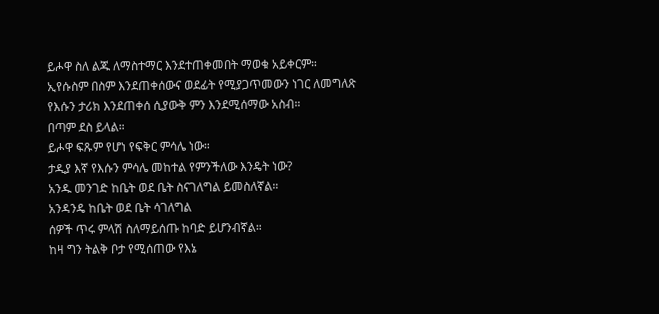ይሖዋ ስለ ልጁ ለማስተማር እንደተጠቀመበት ማወቁ አይቀርም።
ኢየሱስም በስም እንደጠቀሰውና ወደፊት የሚያጋጥመውን ነገር ለመግለጽ
የእሱን ታሪክ እንደጠቀሰ ሲያውቅ ምን እንደሚሰማው አስብ።
በጣም ደስ ይላል።
ይሖዋ ፍጹም የሆነ የፍቅር ምሳሌ ነው።
ታዲያ እኛ የእሱን ምሳሌ መከተል የምንችለው እንዴት ነው?
አንዱ መንገድ ከቤት ወደ ቤት ስናገለግል ይመስለኛል።
አንዳንዴ ከቤት ወደ ቤት ሳገለግል
ሰዎች ጥሩ ምላሽ ስለማይሰጡ ከባድ ይሆንብኛል።
ከዛ ግን ትልቅ ቦታ የሚሰጠው የእኔ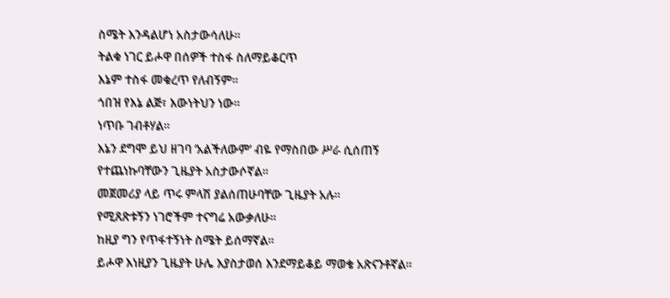ስሜት እንዳልሆነ አስታውሳለሁ።
ትልቁ ነገር ይሖዋ በሰዎች ተስፋ ስለማይቆርጥ
እኔም ተስፋ መቁረጥ የለብኝም።
ጎበዝ የእኔ ልጅ፣ እውነትህን ነው።
ነጥቡ ገብቶሃል።
እኔን ደግሞ ይህ ዘገባ ‘አልችለውም’ ብዬ የማስበው ሥራ ሲሰጠኝ
የተጨነኩባቸውን ጊዜያት አስታውሶኛል።
መጀመሪያ ላይ ጥሩ ምላሽ ያልሰጠሁባቸው ጊዜያት አሉ።
የሚጸጽቱኝን ነገሮችም ተናግሬ አውቃለሁ።
ከዚያ ግን የጥፋተኝነት ስሜት ይሰማኛል።
ይሖዋ እነዚያን ጊዜያት ሁሌ እያስታወሰ እንደማይቆይ ማወቄ አጽናንቶኛል።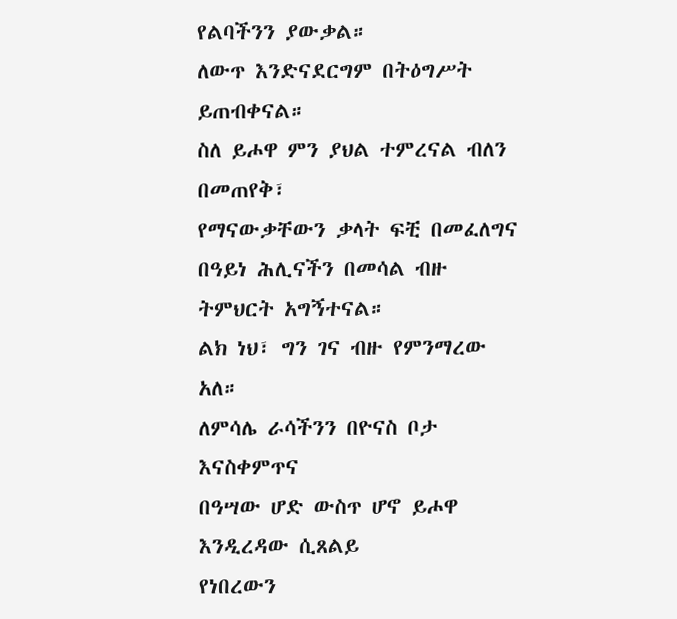የልባችንን ያውቃል።
ለውጥ እንድናደርግም በትዕግሥት ይጠብቀናል።
ስለ ይሖዋ ምን ያህል ተምረናል ብለን በመጠየቅ፣
የማናውቃቸውን ቃላት ፍቺ በመፈለግና
በዓይነ ሕሊናችን በመሳል ብዙ ትምህርት አግኝተናል።
ልክ ነህ፣ ግን ገና ብዙ የምንማረው አለ።
ለምሳሌ ራሳችንን በዮናስ ቦታ እናስቀምጥና
በዓሣው ሆድ ውስጥ ሆኖ ይሖዋ እንዲረዳው ሲጸልይ
የነበረውን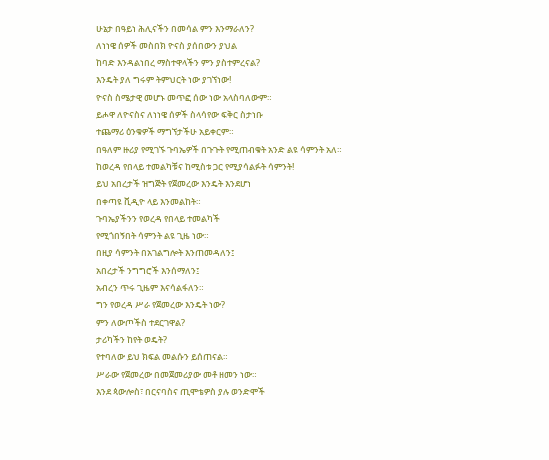ሁኔታ በዓይነ ሕሊናችን በመሳል ምን እንማራለን?
ለነነዌ ሰዎች መስበክ ዮናስ ያሰበውን ያህል
ከባድ እንዳልነበረ ማስተዋላችን ምን ያስተምረናል?
እንዴት ያለ ግሩም ትምህርት ነው ያገኘነው!
ዮናስ ስሜታዊ መሆኑ መጥፎ ሰው ነው አላስባለውም።
ይሖዋ ለዮናስና ለነነዌ ሰዎች ስላሳየው ፍቅር ስታነቡ
ተጨማሪ ዕንቁዎች ማግኘታችሁ አይቀርም።
በዓለም ዙሪያ የሚገኙ ጉባኤዎች በጉጉት የሚጠብቁት አንድ ልዩ ሳምንት አለ።
ከወረዳ የበላይ ተመልካቹና ከሚስቱ ጋር የሚያሳልፉት ሳምንት!
ይህ አበረታች ዝግጅት የጀመረው እንዴት እንደሆነ
በቀጣዩ ቪዲዮ ላይ እንመልከት።
ጉባኤያችንን የወረዳ የበላይ ተመልካች
የሚጎበኝበት ሳምንት ልዩ ጊዜ ነው።
በዚያ ሳምንት በአገልግሎት እንጠመዳለን፤
አበረታች ንግግሮች እንሰማለን፤
አብረን ጥሩ ጊዜም እናሳልፋለን።
ግን የወረዳ ሥራ የጀመረው እንዴት ነው?
ምን ለውጦችስ ተደርገዋል?
ታሪካችን ከየት ወዴት?
የተባለው ይህ ክፍል መልሱን ይሰጠናል።
ሥራው የጀመረው በመጀመሪያው መቶ ዘመን ነው።
እንደ ጳውሎስ፣ በርናባስና ጢሞቴዎስ ያሉ ወንድሞች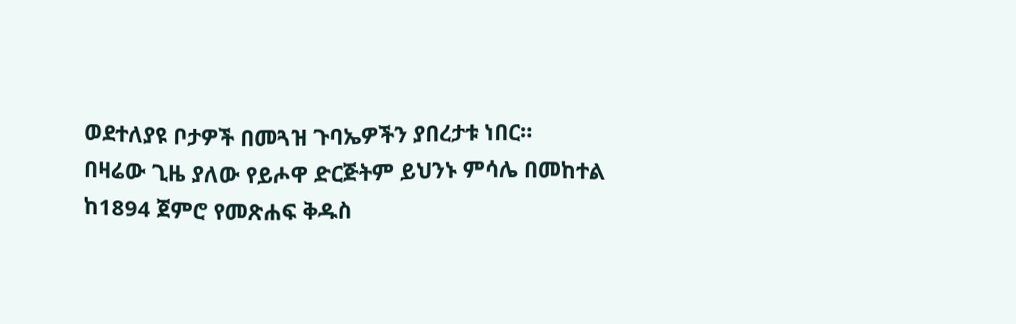ወደተለያዩ ቦታዎች በመጓዝ ጉባኤዎችን ያበረታቱ ነበር።
በዛሬው ጊዜ ያለው የይሖዋ ድርጅትም ይህንኑ ምሳሌ በመከተል
ከ1894 ጀምሮ የመጽሐፍ ቅዱስ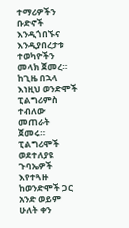ተማሪዎችን ቡድኖች
እንዲጎበኙና እንዲያበረታቱ ተወካዮችን መላክ ጀመረ።
ከጊዜ በኋላ እነዚህ ወንድሞች
ፒልግሪምስ ተብለው መጠራት ጀመሩ።
ፒልግሪሞች ወደተለያዩ ጉባኤዎች እየተጓዙ
ከወንድሞች ጋር አንድ ወይም ሁለት ቀን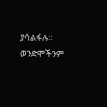ያሳልፋሉ።
ወንድሞችንም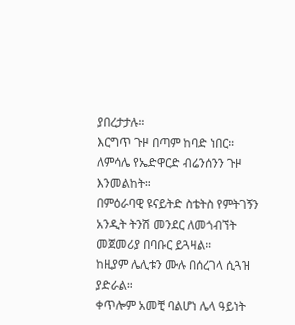ያበረታታሉ።
እርግጥ ጉዞ በጣም ከባድ ነበር።
ለምሳሌ የኤድዋርድ ብሬንሰንን ጉዞ እንመልከት።
በምዕራባዊ ዩናይትድ ስቴትስ የምትገኝን
አንዲት ትንሽ መንደር ለመጎብኘት መጀመሪያ በባቡር ይጓዛል።
ከዚያም ሌሊቱን ሙሉ በሰረገላ ሲጓዝ ያድራል።
ቀጥሎም አመቺ ባልሆነ ሌላ ዓይነት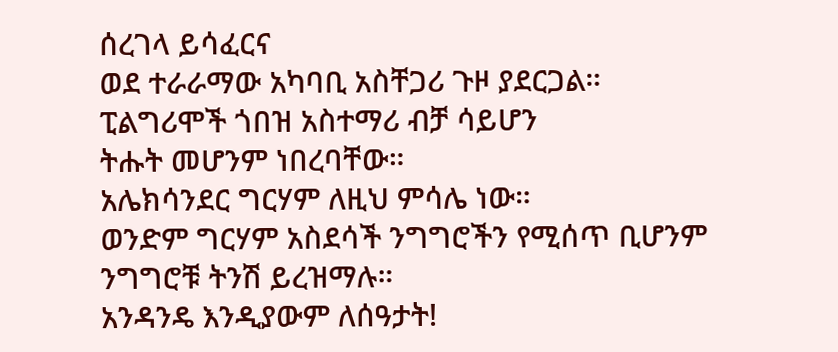ሰረገላ ይሳፈርና
ወደ ተራራማው አካባቢ አስቸጋሪ ጉዞ ያደርጋል።
ፒልግሪሞች ጎበዝ አስተማሪ ብቻ ሳይሆን
ትሑት መሆንም ነበረባቸው።
አሌክሳንደር ግርሃም ለዚህ ምሳሌ ነው።
ወንድም ግርሃም አስደሳች ንግግሮችን የሚሰጥ ቢሆንም
ንግግሮቹ ትንሽ ይረዝማሉ።
አንዳንዴ እንዲያውም ለሰዓታት!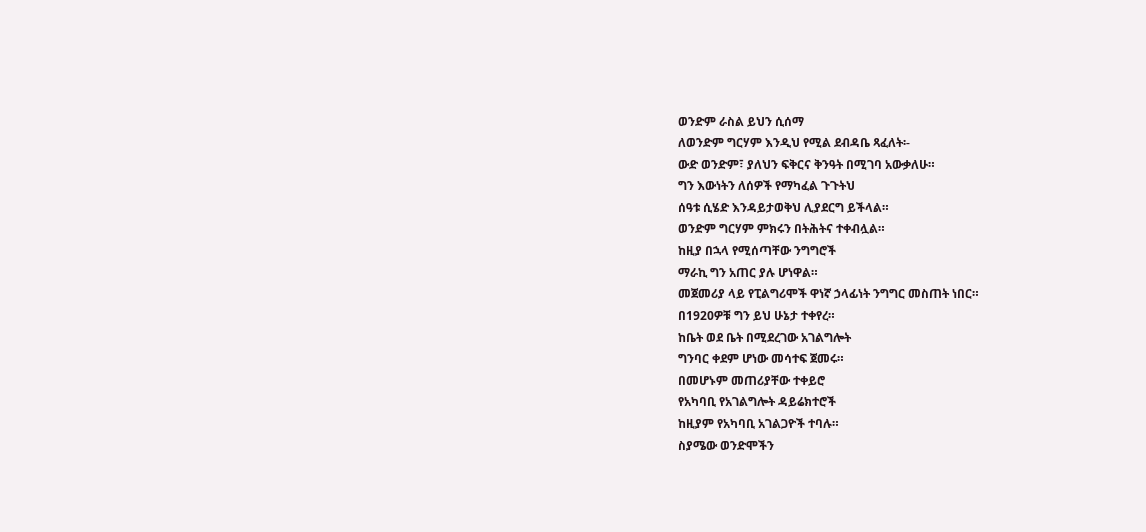ወንድም ራስል ይህን ሲሰማ
ለወንድም ግርሃም እንዲህ የሚል ደብዳቤ ጻፈለት፡-
ውድ ወንድም፣ ያለህን ፍቅርና ቅንዓት በሚገባ አውቃለሁ።
ግን እውነትን ለሰዎች የማካፈል ጉጉትህ
ሰዓቱ ሲሄድ እንዳይታወቅህ ሊያደርግ ይችላል።
ወንድም ግርሃም ምክሩን በትሕትና ተቀብሏል።
ከዚያ በኋላ የሚሰጣቸው ንግግሮች
ማራኪ ግን አጠር ያሉ ሆነዋል።
መጀመሪያ ላይ የፒልግሪሞች ዋነኛ ኃላፊነት ንግግር መስጠት ነበር።
በ1920ዎቹ ግን ይህ ሁኔታ ተቀየረ።
ከቤት ወደ ቤት በሚደረገው አገልግሎት
ግንባር ቀደም ሆነው መሳተፍ ጀመሩ።
በመሆኑም መጠሪያቸው ተቀይሮ
የአካባቢ የአገልግሎት ዳይሬክተሮች
ከዚያም የአካባቢ አገልጋዮች ተባሉ።
ስያሜው ወንድሞችን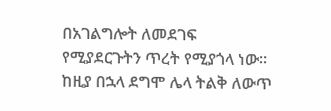በአገልግሎት ለመደገፍ
የሚያደርጉትን ጥረት የሚያጎላ ነው።
ከዚያ በኋላ ደግሞ ሌላ ትልቅ ለውጥ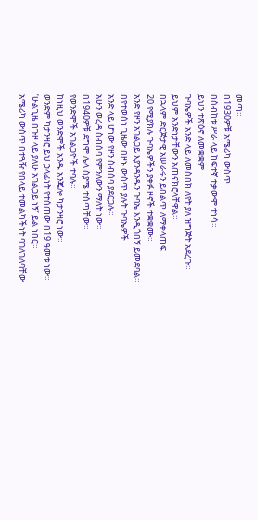መጣ።
በ1930ዎቹ አሜሪካ ውስጥ
በስብከቱ ሥራ ላይ ከፍተኛ ተቃውሞ ተነሳ።
ይህን ተጽዕኖ ለመቋቋም
ጉባኤዎች አንድ ላይ ለመስበክ ለየት ያለ ዝግጅት አደረጉ።
ይህም አንድነታቸውን አጠናክሮላቸዋል።
በኋላም ድርጅታዊ አሠራሩን ይበልጥ ለማቀላጠፍ
20 የሚያክሉ ጉባኤዎችን ያቀፉ ዞኖች ተቋቋሙ።
አንድ የዞን አገልጋይ እያንዳንዱን ጉባኤ እንዲጎበኝ ይመደባል።
በየተወሰነ ጊዜው በዞኑ ውስጥ ያሉት ጉባኤዎች
አንድ ላይ ሆነው የዞን ስብሰባ ያደርጋሉ።
አሁን ወረዳ ስብሰባ የምንለውን ማለት ነው።
በ1940ዎቹ ደግሞ ሌላ ስያሜ ተሰጣቸው።
የወንድሞች አገልጋዮች ተባሉ።
ከነዚህ ወንድሞች አንዱ አንጄሎ ካታንዛሮ ነው።
ወንድም ካታንዛሮ ይህ ኃላፊነት የተሰጠው በ19 ዓመቱ ነው።
‘ሁልጊዜ በጉዞ ላይ ያለሁ አገልጋይ ነኝ’ ይል ነበር።
አሜሪካ ውስጥ በተጓዥ የበላይ ተመልካችነት ባገለገለባቸው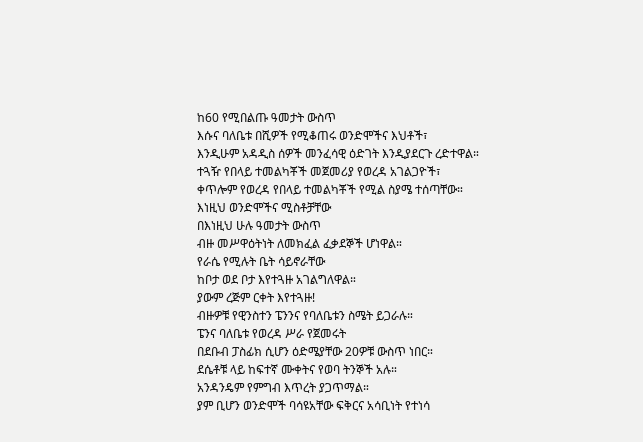ከ60 የሚበልጡ ዓመታት ውስጥ
እሱና ባለቤቱ በሺዎች የሚቆጠሩ ወንድሞችና እህቶች፣
እንዲሁም አዳዲስ ሰዎች መንፈሳዊ ዕድገት እንዲያደርጉ ረድተዋል።
ተጓዥ የበላይ ተመልካቾች መጀመሪያ የወረዳ አገልጋዮች፣
ቀጥሎም የወረዳ የበላይ ተመልካቾች የሚል ስያሜ ተሰጣቸው።
እነዚህ ወንድሞችና ሚስቶቻቸው
በእነዚህ ሁሉ ዓመታት ውስጥ
ብዙ መሥዋዕትነት ለመክፈል ፈቃደኞች ሆነዋል።
የራሴ የሚሉት ቤት ሳይኖራቸው
ከቦታ ወደ ቦታ እየተጓዙ አገልግለዋል።
ያውም ረጅም ርቀት እየተጓዙ!
ብዙዎቹ የዊንስተን ፔንንና የባለቤቱን ስሜት ይጋራሉ።
ፔንና ባለቤቱ የወረዳ ሥራ የጀመሩት
በደቡብ ፓስፊክ ሲሆን ዕድሜያቸው 20ዎቹ ውስጥ ነበር።
ደሴቶቹ ላይ ከፍተኛ ሙቀትና የወባ ትንኞች አሉ።
አንዳንዴም የምግብ እጥረት ያጋጥማል።
ያም ቢሆን ወንድሞች ባሳዩአቸው ፍቅርና አሳቢነት የተነሳ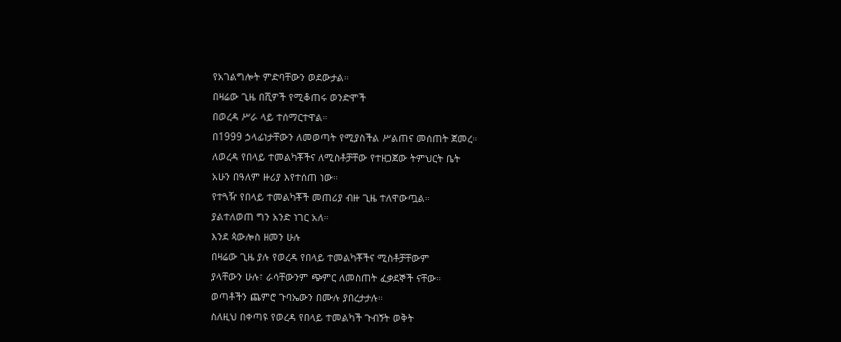የአገልግሎት ምድባቸውን ወደውታል።
በዛሬው ጊዜ በሺዎች የሚቆጠሩ ወንድሞች
በወረዳ ሥራ ላይ ተሰማርተዋል።
በ1999 ኃላፊነታቸውን ለመወጣት የሚያስችል ሥልጠና መሰጠት ጀመረ።
ለወረዳ የበላይ ተመልካቾችና ለሚስቶቻቸው የተዘጋጀው ትምህርት ቤት
አሁን በዓለም ዙሪያ እየተሰጠ ነው።
የተጓዥ የበላይ ተመልካቾች መጠሪያ ብዙ ጊዜ ተለዋውጧል።
ያልተለወጠ ግን አንድ ነገር አለ።
እንደ ጳውሎስ ዘመን ሁሉ
በዛሬው ጊዜ ያሉ የወረዳ የበላይ ተመልካቾችና ሚስቶቻቸውም
ያላቸውን ሁሉ፣ ራሳቸውንም ጭምር ለመስጠት ፈቃደኞች ናቸው።
ወጣቶችን ጨምሮ ጉባኤውን በሙሉ ያበረታታሉ።
ስለዚህ በቀጣዩ የወረዳ የበላይ ተመልካች ጉብኝት ወቅት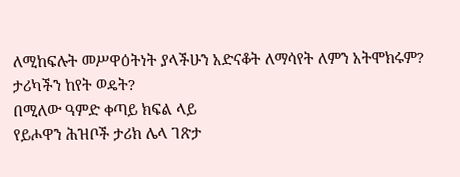ለሚከፍሉት መሥዋዕትነት ያላችሁን አድናቆት ለማሳየት ለምን አትሞክሩም?
ታሪካችን ከየት ወዴት?
በሚለው ዓምድ ቀጣይ ክፍል ላይ
የይሖዋን ሕዝቦች ታሪክ ሌላ ገጽታ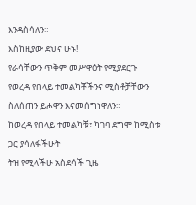እንዳስሳለን።
እስከዚያው ደህና ሁኑ!
የራሳቸውን ጥቅም መሥዋዕት የሚያደርጉ
የወረዳ የበላይ ተመልካቾችንና ሚስቶቻቸውን ስለሰጠን ይሖዋን እናመሰግነዋለን።
ከወረዳ የበላይ ተመልካቹ፣ ካገባ ደግሞ ከሚስቱ ጋር ያሳለፋችሁት
ትዝ የሚላችሁ አስደሳች ጊዜ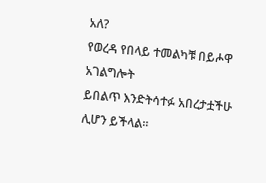አለ?
የወረዳ የበላይ ተመልካቹ በይሖዋ አገልግሎት
ይበልጥ እንድትሳተፉ አበረታቷችሁ ሊሆን ይችላል።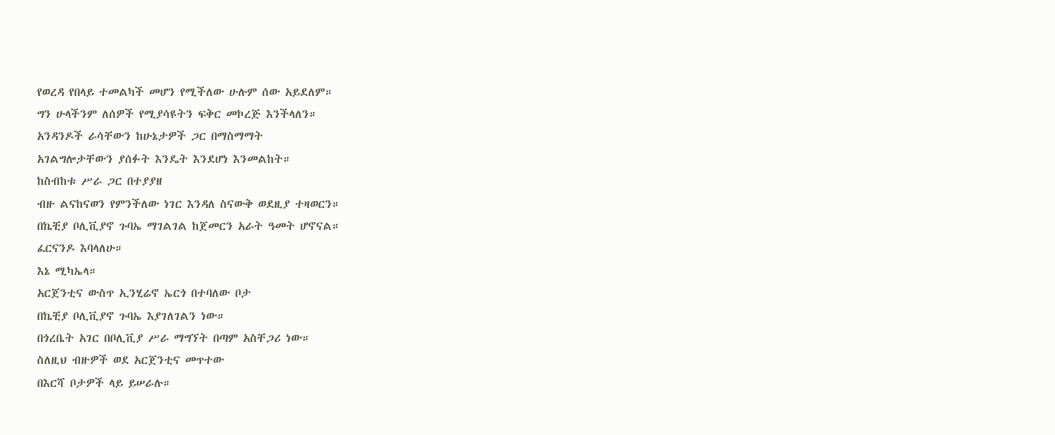የወረዳ የበላይ ተመልካች መሆን የሚችለው ሁሉም ሰው አይደለም።
ግን ሁላችንም ለሰዎች የሚያሳዩትን ፍቅር መኮረጅ እንችላለን።
አንዳንዶች ራሳቸውን ከሁኔታዎች ጋር በማስማማት
አገልግሎታቸውን ያሰፉት እንዴት እንደሆነ እንመልከት።
ከስብከቱ ሥራ ጋር በተያያዘ
ብዙ ልናከናወን የምንችለው ነገር እንዳለ ስናውቅ ወደዚያ ተዛወርን።
በኬቺያ ቦሊቪያኖ ጉባኤ ማገልገል ከጀመርን አራት ዓመት ሆኖናል።
ፈርናንዶ እባላለሁ።
እኔ ሚካኤላ።
አርጀንቲና ውስጥ ኢንሂሬኖ ኤርጎ በተባለው ቦታ
በኬቺያ ቦሊቪያኖ ጉባኤ እያገለገልን ነው።
በጎረቤት አገር በቦሊቪያ ሥራ ማግኘት በጣም አስቸጋሪ ነው።
ስለዚህ ብዙዎች ወደ አርጀንቲና መጥተው
በእርሻ ቦታዎች ላይ ይሠራሉ።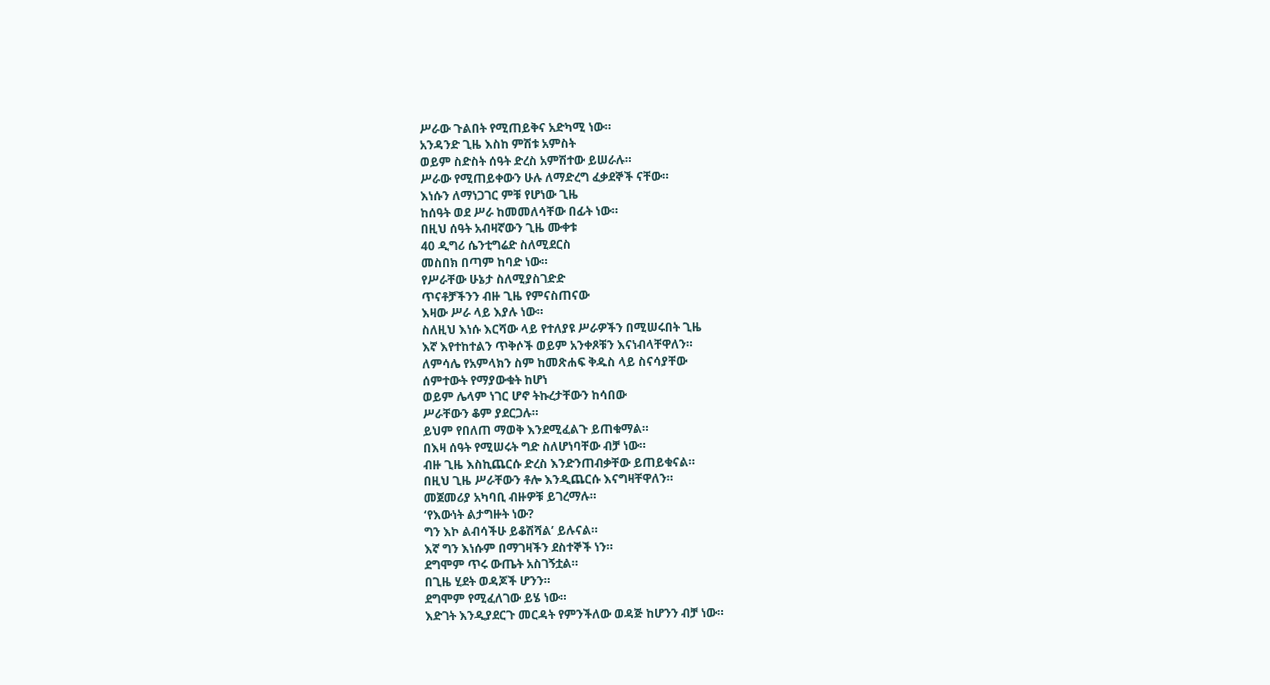ሥራው ጉልበት የሚጠይቅና አድካሚ ነው።
አንዳንድ ጊዜ እስከ ምሽቱ አምስት
ወይም ስድስት ሰዓት ድረስ አምሽተው ይሠራሉ።
ሥራው የሚጠይቀውን ሁሉ ለማድረግ ፈቃደኞች ናቸው።
እነሱን ለማነጋገር ምቹ የሆነው ጊዜ
ከሰዓት ወደ ሥራ ከመመለሳቸው በፊት ነው።
በዚህ ሰዓት አብዛኛውን ጊዜ ሙቀቱ
40 ዲግሪ ሴንቲግሬድ ስለሚደርስ
መስበክ በጣም ከባድ ነው።
የሥራቸው ሁኔታ ስለሚያስገድድ
ጥናቶቻችንን ብዙ ጊዜ የምናስጠናው
እዛው ሥራ ላይ እያሉ ነው።
ስለዚህ እነሱ እርሻው ላይ የተለያዩ ሥራዎችን በሚሠሩበት ጊዜ
እኛ እየተከተልን ጥቅሶች ወይም አንቀጾቹን እናነብላቸዋለን።
ለምሳሌ የአምላክን ስም ከመጽሐፍ ቅዱስ ላይ ስናሳያቸው
ሰምተውት የማያውቁት ከሆነ
ወይም ሌላም ነገር ሆኖ ትኩረታቸውን ከሳበው
ሥራቸውን ቆም ያደርጋሉ።
ይህም የበለጠ ማወቅ እንደሚፈልጉ ይጠቁማል።
በእዛ ሰዓት የሚሠሩት ግድ ስለሆነባቸው ብቻ ነው።
ብዙ ጊዜ እስኪጨርሱ ድረስ እንድንጠብቃቸው ይጠይቁናል።
በዚህ ጊዜ ሥራቸውን ቶሎ እንዲጨርሱ እናግዛቸዋለን።
መጀመሪያ አካባቢ ብዙዎቹ ይገረማሉ።
‘የእውነት ልታግዙት ነው?
ግን እኮ ልብሳችሁ ይቆሽሻል’ ይሉናል።
እኛ ግን እነሱም በማገዛችን ደስተኞች ነን።
ደግሞም ጥሩ ውጤት አስገኝቷል።
በጊዜ ሂደት ወዳጆች ሆንን።
ደግሞም የሚፈለገው ይሄ ነው።
እድገት እንዲያደርጉ መርዳት የምንችለው ወዳጅ ከሆንን ብቻ ነው።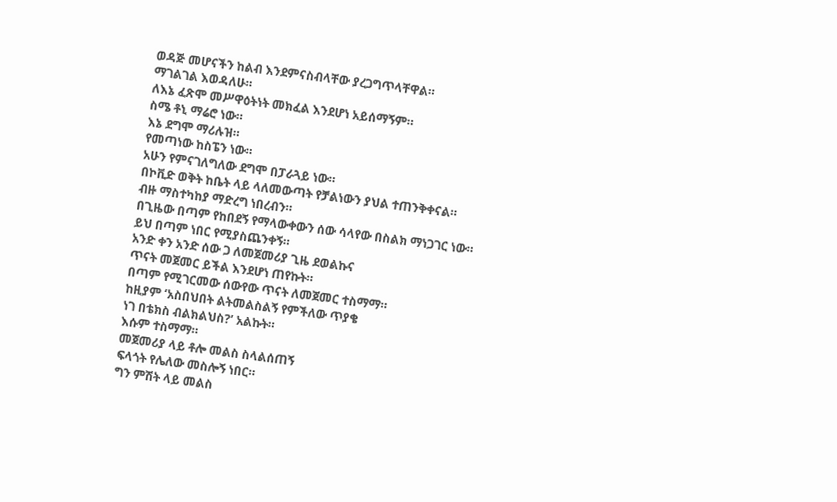ወዳጅ መሆናችን ከልብ እንደምናስብላቸው ያረጋግጥላቸዋል።
ማገልገል እወዳለሁ።
ለእኔ ፈጽሞ መሥዋዕትነት መክፈል እንደሆነ አይሰማኝም።
ስሜ ቶኒ ማሬሮ ነው።
እኔ ደግሞ ማሪሉዝ።
የመጣነው ከስፔን ነው።
አሁን የምናገለግለው ደግሞ በፓራጓይ ነው።
በኮቪድ ወቅት ከቤት ላይ ላለመውጣት የቻልነውን ያህል ተጠንቅቀናል።
ብዙ ማስተካከያ ማድረግ ነበረብን።
በጊዜው በጣም የከበደኝ የማላውቀውን ሰው ሳላየው በስልክ ማነጋገር ነው።
ይህ በጣም ነበር የሚያስጨንቀኝ።
አንድ ቀን አንድ ሰው ጋ ለመጀመሪያ ጊዜ ደወልኩና
ጥናት መጀመር ይችል እንደሆነ ጠየኩት።
በጣም የሚገርመው ሰውየው ጥናት ለመጀመር ተስማማ።
ከዚያም ‘አስበህበት ልትመልስልኝ የምችለው ጥያቄ
ነገ በቴክስ ብልክልህስ?’ አልኩት።
እሱም ተስማማ።
መጀመሪያ ላይ ቶሎ መልስ ስላልሰጠኝ
ፍላጎት የሌለው መስሎኝ ነበር።
ግን ምሽት ላይ መልስ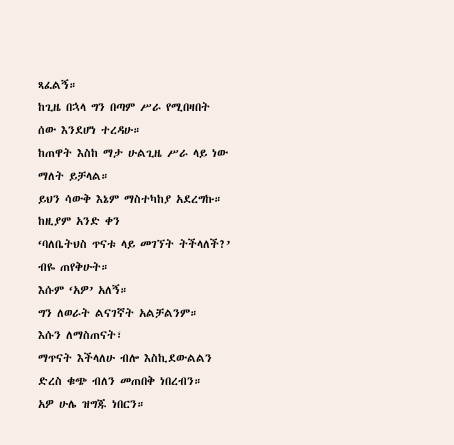ጻፈልኝ።
ከጊዜ በኋላ ግን በጣም ሥራ የሚበዛበት ሰው እንደሆነ ተረዳሁ።
ከጠዋት እስከ ማታ ሁልጊዜ ሥራ ላይ ነው ማለት ይቻላል።
ይህን ሳውቅ እኔም ማስተካከያ አደረግኩ።
ከዚያም አንድ ቀን
‘ባለቤትህስ ጥናቱ ላይ መገኘት ትችላለች?’ ብዬ ጠየቅሁት።
እሱም ‘አዎ’ አለኝ።
ግን ለወራት ልናገኛት አልቻልንም።
እሱን ለማስጠናት፣
ማጥናት እችላለሁ ብሎ እስኪደውልልን ድረስ ቁጭ ብለን መጠበቅ ነበረብን።
አዎ ሁሌ ዝግጁ ነበርን።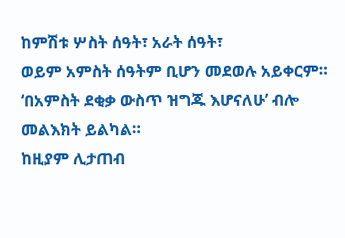ከምሽቱ ሦስት ሰዓት፣ አራት ሰዓት፣
ወይም አምስት ሰዓትም ቢሆን መደወሉ አይቀርም።
‘በአምስት ደቂቃ ውስጥ ዝግጁ እሆናለሁ’ ብሎ መልእክት ይልካል።
ከዚያም ሊታጠብ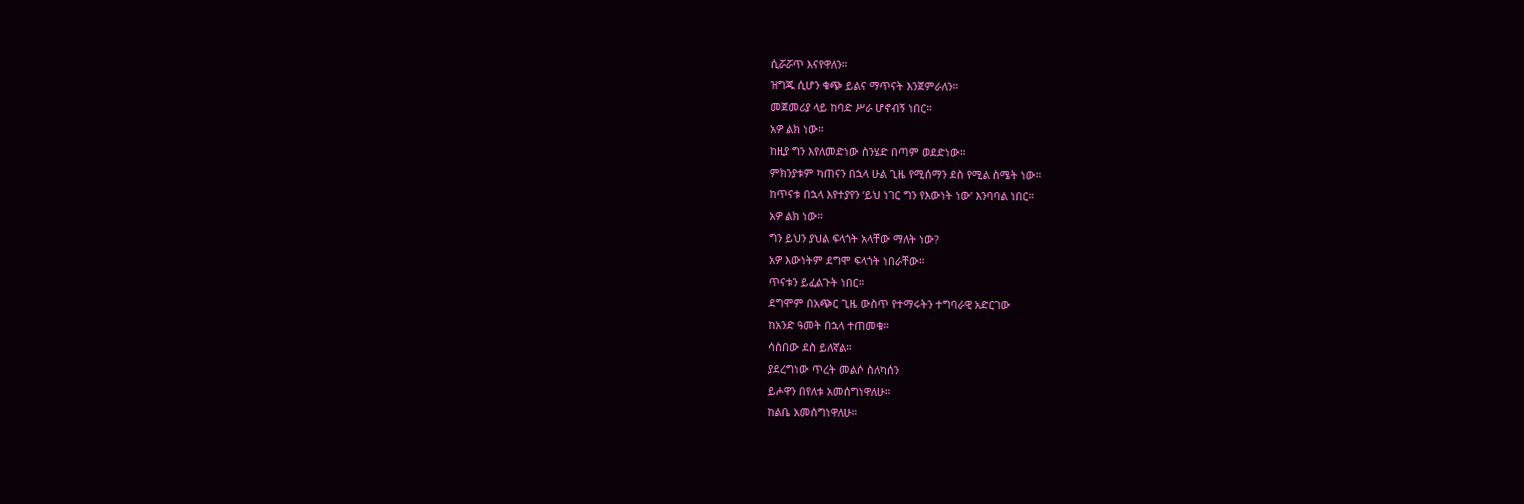ሲሯሯጥ እናየዋለን።
ዝግጁ ሲሆን ቁጭ ይልና ማጥናት እንጀምራለን።
መጀመሪያ ላይ ከባድ ሥራ ሆኖብኝ ነበር።
አዎ ልክ ነው።
ከዚያ ግን እየለመድነው ስንሄድ በጣም ወደድነው።
ምክንያቱም ካጠናን በኋላ ሁል ጊዜ የሚሰማን ደስ የሚል ስሜት ነው።
ከጥናቱ በኋላ እየተያየን ‘ይህ ነገር ግን የእውነት ነው’ እንባባል ነበር።
አዎ ልክ ነው።
ግን ይህን ያህል ፍላጎት አላቸው ማለት ነው?
አዎ እውነትም ደግሞ ፍላጎት ነበራቸው።
ጥናቱን ይፈልጉት ነበር።
ደግሞም በአጭር ጊዜ ውስጥ የተማሩትን ተግባራዊ አድርገው
ከአንድ ዓመት በኋላ ተጠመቁ።
ሳስበው ደስ ይለኛል።
ያደረግነው ጥረት መልሶ ስለካሰን
ይሖዋን በየለቱ አመሰግነዋለሁ።
ከልቤ አመሰግነዋለሁ።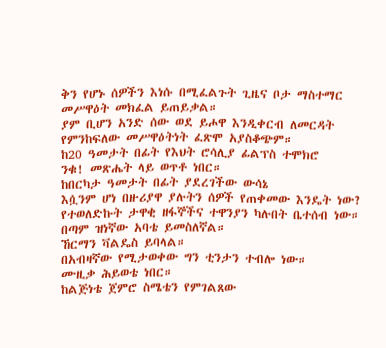ቅን የሆኑ ሰዎችን እነሱ በሚፈልጉት ጊዜና ቦታ ማስተማር
መሥዋዕት መክፈል ይጠይቃል።
ያም ቢሆን አንድ ሰው ወደ ይሖዋ እንዲቀርብ ለመርዳት
የምንከፍለው መሥዋዕትነት ፈጽሞ አያስቆጭም።
ከ20 ዓመታት በፊት የእህት ሮሳሊያ ፊልፕስ ተሞክሮ
ንቁ! መጽሔት ላይ ወጥቶ ነበር።
ከበርካታ ዓመታት በፊት ያደረገችው ውሳኔ
እሷንም ሆነ በዙሪያዋ ያሉትን ሰዎች የጠቀመው እንዴት ነው?
የተወለድኩት ታዋቂ ዘፋኞችና ተዋንያን ካሉበት ቤተሰብ ነው።
በጣም ዝነኛው አባቴ ይመስለኛል።
ኸርማን ቫልዴስ ይባላል።
በአብዛኛው የሚታወቀው ግን ቲንታን ተብሎ ነው።
ሙዚቃ ሕይወቴ ነበር።
ከልጅነቴ ጀምሮ ስሜቴን የምገልጸው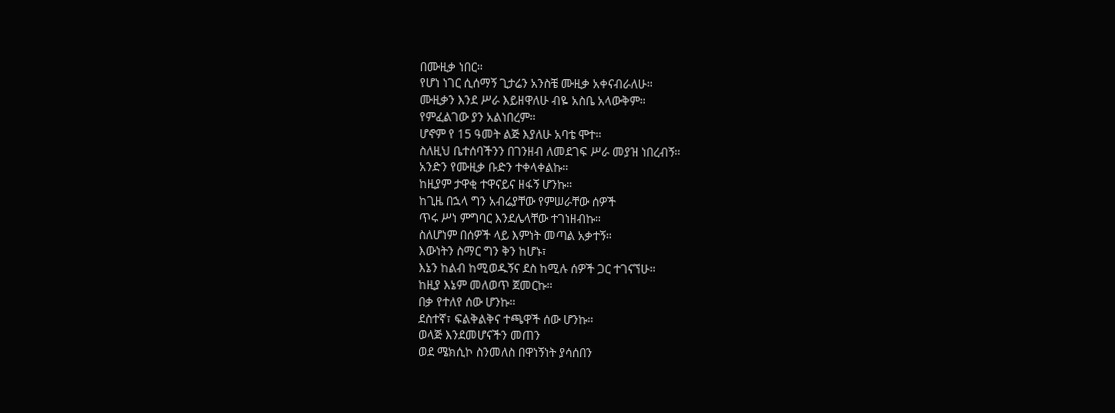በሙዚቃ ነበር።
የሆነ ነገር ሲሰማኝ ጊታሬን አንስቼ ሙዚቃ አቀናብራለሁ።
ሙዚቃን እንደ ሥራ እይዘዋለሁ ብዬ አስቤ አላውቅም።
የምፈልገው ያን አልነበረም።
ሆኖም የ 15 ዓመት ልጅ እያለሁ አባቴ ሞተ።
ስለዚህ ቤተሰባችንን በገንዘብ ለመደገፍ ሥራ መያዝ ነበረብኝ።
አንድን የሙዚቃ ቡድን ተቀላቀልኩ።
ከዚያም ታዋቂ ተዋናይና ዘፋኝ ሆንኩ።
ከጊዜ በኋላ ግን አብሬያቸው የምሠራቸው ሰዎች
ጥሩ ሥነ ምግባር እንደሌላቸው ተገነዘብኩ።
ስለሆነም በሰዎች ላይ እምነት መጣል አቃተኝ።
እውነትን ስማር ግን ቅን ከሆኑ፣
እኔን ከልብ ከሚወዱኝና ደስ ከሚሉ ሰዎች ጋር ተገናኘሁ።
ከዚያ እኔም መለወጥ ጀመርኩ።
በቃ የተለየ ሰው ሆንኩ።
ደስተኛ፣ ፍልቅልቅና ተጫዋች ሰው ሆንኩ።
ወላጅ እንደመሆናችን መጠን
ወደ ሜክሲኮ ስንመለስ በዋነኝነት ያሳሰበን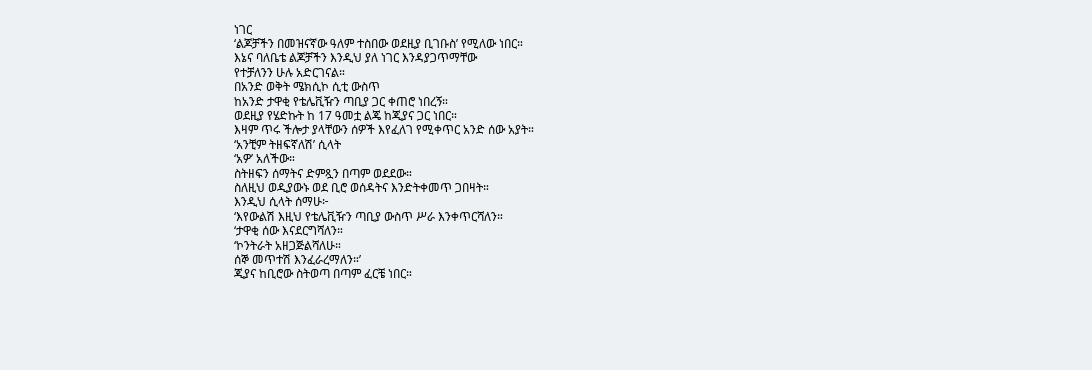ነገር
‘ልጆቻችን በመዝናኛው ዓለም ተስበው ወደዚያ ቢገቡስ’ የሚለው ነበር።
እኔና ባለቤቴ ልጆቻችን እንዲህ ያለ ነገር እንዳያጋጥማቸው
የተቻለንን ሁሉ አድርገናል።
በአንድ ወቅት ሜክሲኮ ሲቲ ውስጥ
ከአንድ ታዋቂ የቴሌቪዥን ጣቢያ ጋር ቀጠሮ ነበረኝ።
ወደዚያ የሄድኩት ከ 17 ዓመቷ ልጄ ከጂያና ጋር ነበር።
እዛም ጥሩ ችሎታ ያላቸውን ሰዎች እየፈለገ የሚቀጥር አንድ ሰው አያት።
‘አንቺም ትዘፍኛለሽ’ ሲላት
‘አዎ’ አለችው።
ስትዘፍን ሰማትና ድምጿን በጣም ወደደው።
ስለዚህ ወዲያውኑ ወደ ቢሮ ወሰዳትና እንድትቀመጥ ጋበዛት።
እንዲህ ሲላት ሰማሁ፦
‘እየውልሽ እዚህ የቴሌቪዥን ጣቢያ ውስጥ ሥራ እንቀጥርሻለን።
‘ታዋቂ ሰው እናደርግሻለን።
‘ኮንትራት አዘጋጅልሻለሁ።
ሰኞ መጥተሽ እንፈራረማለን።’
ጂያና ከቢሮው ስትወጣ በጣም ፈርቼ ነበር።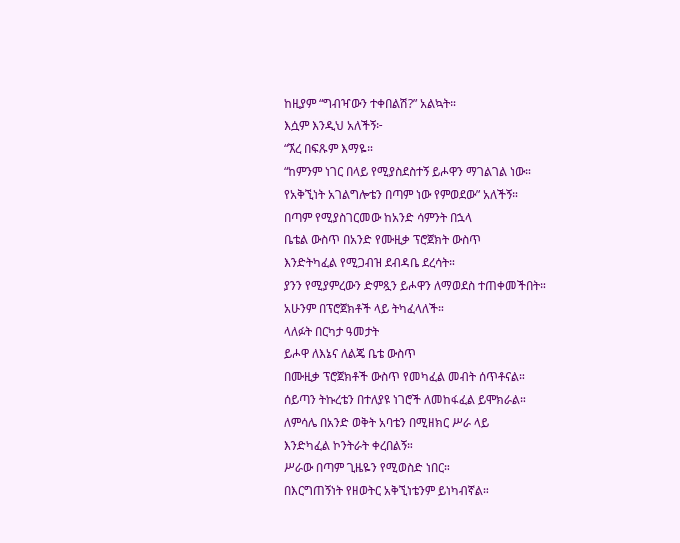ከዚያም “ግብዣውን ተቀበልሽ?” አልኳት።
እሷም እንዲህ አለችኝ፦
“ኧረ በፍጹም እማዬ።
“ከምንም ነገር በላይ የሚያስደስተኝ ይሖዋን ማገልገል ነው።
የአቅኚነት አገልግሎቴን በጣም ነው የምወደው” አለችኝ።
በጣም የሚያስገርመው ከአንድ ሳምንት በኋላ
ቤቴል ውስጥ በአንድ የሙዚቃ ፕሮጀክት ውስጥ
እንድትካፈል የሚጋብዝ ደብዳቤ ደረሳት።
ያንን የሚያምረውን ድምጿን ይሖዋን ለማወደስ ተጠቀመችበት።
አሁንም በፕሮጀክቶች ላይ ትካፈላለች።
ላለፉት በርካታ ዓመታት
ይሖዋ ለእኔና ለልጄ ቤቴ ውስጥ
በሙዚቃ ፕሮጀክቶች ውስጥ የመካፈል መብት ሰጥቶናል።
ሰይጣን ትኩረቴን በተለያዩ ነገሮች ለመከፋፈል ይሞክራል።
ለምሳሌ በአንድ ወቅት አባቴን በሚዘክር ሥራ ላይ
እንድካፈል ኮንትራት ቀረበልኝ።
ሥራው በጣም ጊዜዬን የሚወስድ ነበር።
በእርግጠኝነት የዘወትር አቅኚነቴንም ይነካብኛል።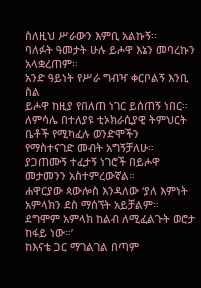ስለዚህ ሥራውን እምቢ አልኩኝ።
ባለፉት ዓመታት ሁሉ ይሖዋ እኔን መባረኩን አላቋረጠም።
አንድ ዓይነት የሥራ ግብዣ ቀርቦልኝ እንቢ ስል
ይሖዋ ከዚያ የበለጠ ነገር ይሰጠኝ ነበር።
ለምሳሌ በተለያዩ ቲኦክራሲያዊ ትምህርት ቤቶች የሚካፈሉ ወንድሞችን
የማስተናገድ መብት አግኝቻለሁ።
ያጋጠሙኝ ተፈታኝ ነገሮች በይሖዋ መታመንን አስተምረውኛል።
ሐዋርያው ጳውሎስ እንዳለው ‘ያለ እምነት አምላክን ደስ ማሰኘት አይቻልም።
ደግሞም አምላክ ከልብ ለሚፈልጉት ወሮታ ከፋይ ነው።’
ከእናቴ ጋር ማገልገል በጣም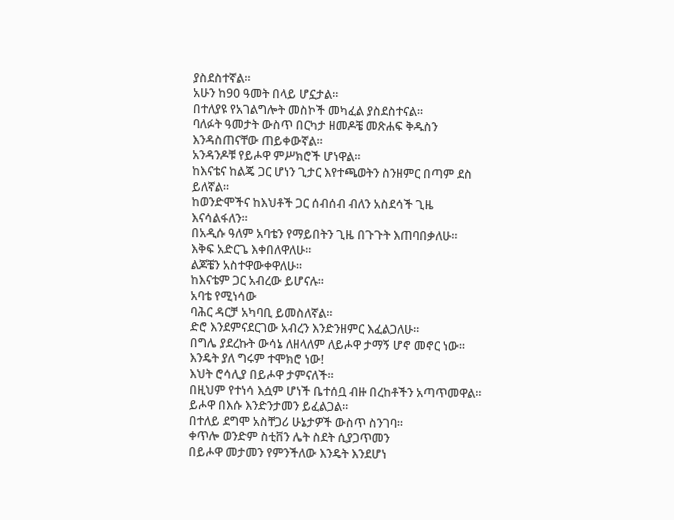ያስደስተኛል።
አሁን ከ90 ዓመት በላይ ሆኗታል።
በተለያዩ የአገልግሎት መስኮች መካፈል ያስደስተናል።
ባለፉት ዓመታት ውስጥ በርካታ ዘመዶቼ መጽሐፍ ቅዱስን እንዳስጠናቸው ጠይቀውኛል።
አንዳንዶቹ የይሖዋ ምሥክሮች ሆነዋል።
ከእናቴና ከልጄ ጋር ሆነን ጊታር እየተጫወትን ስንዘምር በጣም ደስ ይለኛል።
ከወንድሞችና ከእህቶች ጋር ሰብሰብ ብለን አስደሳች ጊዜ እናሳልፋለን።
በአዲሱ ዓለም አባቴን የማይበትን ጊዜ በጉጉት እጠባበቃለሁ።
እቅፍ አድርጌ እቀበለዋለሁ።
ልጆቼን አስተዋውቀዋለሁ።
ከእናቴም ጋር አብረው ይሆናሉ።
አባቴ የሚነሳው
ባሕር ዳርቻ አካባቢ ይመስለኛል።
ድሮ እንደምናደርገው አብረን እንድንዘምር እፈልጋለሁ።
በግሌ ያደረኩት ውሳኔ ለዘላለም ለይሖዋ ታማኝ ሆኖ መኖር ነው።
እንዴት ያለ ግሩም ተሞክሮ ነው!
እህት ሮሳሊያ በይሖዋ ታምናለች።
በዚህም የተነሳ እሷም ሆነች ቤተሰቧ ብዙ በረከቶችን አጣጥመዋል።
ይሖዋ በእሱ እንድንታመን ይፈልጋል።
በተለይ ደግሞ አስቸጋሪ ሁኔታዎች ውስጥ ስንገባ።
ቀጥሎ ወንድም ስቲቨን ሌት ስደት ሲያጋጥመን
በይሖዋ መታመን የምንችለው እንዴት እንደሆነ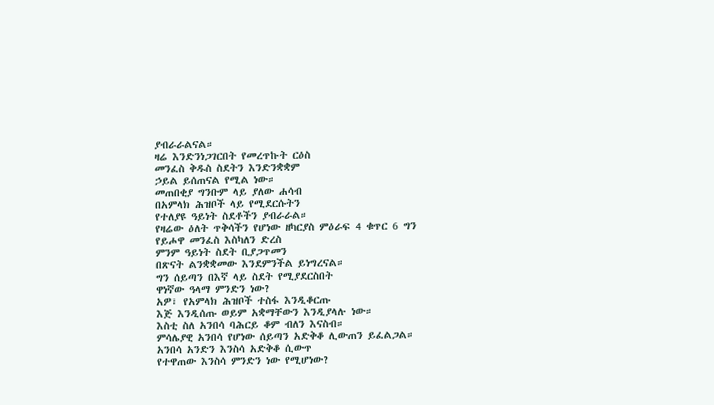ያብራራልናል።
ዛሬ እንድንነጋገርበት የመረጥኩት ርዕስ
መንፈስ ቅዱስ ስደትን እንድንቋቋም
ኃይል ይሰጠናል የሚል ነው።
መጠበቂያ ግንቡም ላይ ያለው ሐሳብ
በአምላክ ሕዝቦች ላይ የሚደርሱትን
የተለያዩ ዓይነት ስደቶችን ያብራራል።
የዛሬው ዕለት ጥቅሳችን የሆነው ዘካርያስ ምዕራፍ 4 ቁጥር 6 ግን
የይሖዋ መንፈስ እስካለን ድረስ
ምንም ዓይነት ስደት ቢያጋጥመን
በጽናት ልንቋቋመው እንደምንችል ይነግረናል።
ግን ሰይጣን በእኛ ላይ ስደት የሚያደርስበት
ዋነኛው ዓላማ ምንድን ነው?
አዎ፣ የአምላክ ሕዝቦች ተስፋ እንዲቆርጡ
እጅ እንዲሰጡ ወይም አቋማቸውን እንዲያላሉ ነው።
እስቲ ስለ አንበሳ ባሕርይ ቆም ብለን እናስብ።
ምሳሌያዊ አንበሳ የሆነው ሰይጣን አድቅቆ ሊውጠን ይፈልጋል።
አንበሳ አንድን እንስሳ አድቅቆ ሲውጥ
የተዋጠው እንስሳ ምንድን ነው የሚሆነው?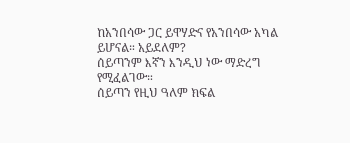ከአንበሳው ጋር ይዋሃድና የአንበሳው አካል ይሆናል። አይደለም?
ሰይጣንም እኛን እንዲህ ነው ማድረግ የሚፈልገው።
ሰይጣን የዚህ ዓለም ክፍል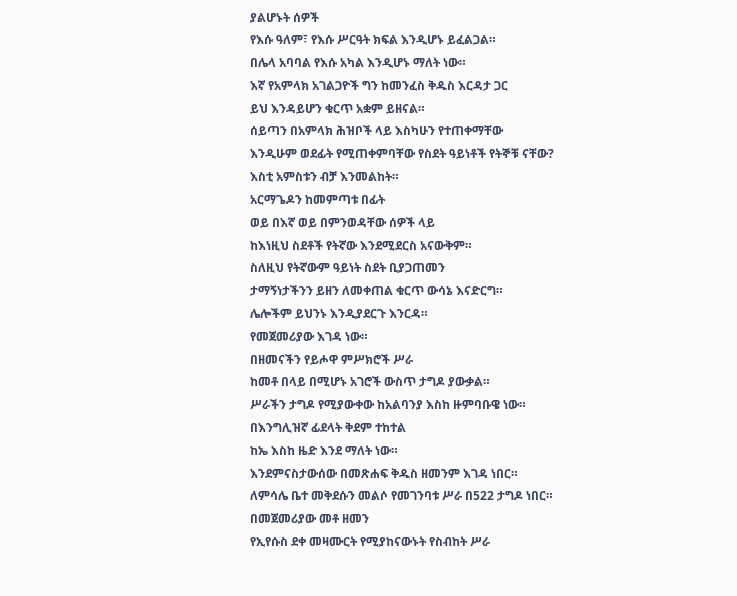ያልሆኑት ሰዎች
የእሱ ዓለም፣ የእሱ ሥርዓት ክፍል እንዲሆኑ ይፈልጋል።
በሌላ አባባል የእሱ አካል እንዲሆኑ ማለት ነው።
እኛ የአምላክ አገልጋዮች ግን ከመንፈስ ቅዱስ እርዳታ ጋር
ይህ እንዳይሆን ቁርጥ አቋም ይዘናል።
ሰይጣን በአምላክ ሕዝቦች ላይ እስካሁን የተጠቀማቸው
እንዲሁም ወደፊት የሚጠቀምባቸው የስደት ዓይነቶች የትኞቹ ናቸው?
እስቲ አምስቱን ብቻ እንመልከት።
አርማጌዶን ከመምጣቱ በፊት
ወይ በእኛ ወይ በምንወዳቸው ሰዎች ላይ
ከእነዚህ ስደቶች የትኛው እንደሚደርስ አናውቅም።
ስለዚህ የትኛውም ዓይነት ስደት ቢያጋጠመን
ታማኝነታችንን ይዘን ለመቀጠል ቁርጥ ውሳኔ እናድርግ።
ሌሎችም ይህንኑ እንዲያደርጉ እንርዳ።
የመጀመሪያው እገዳ ነው።
በዘመናችን የይሖዋ ምሥክሮች ሥራ
ከመቶ በላይ በሚሆኑ አገሮች ውስጥ ታግዶ ያውቃል።
ሥራችን ታግዶ የሚያውቀው ከአልባንያ እስከ ዙምባቡዌ ነው።
በእንግሊዝኛ ፊደላት ቅደም ተከተል
ከኤ እስከ ዜድ እንደ ማለት ነው።
እንደምናስታውሰው በመጽሐፍ ቅዱስ ዘመንም እገዳ ነበር።
ለምሳሌ ቤተ መቅደሱን መልሶ የመገንባቱ ሥራ በ522 ታግዶ ነበር።
በመጀመሪያው መቶ ዘመን
የኢየሱስ ደቀ መዛሙርት የሚያከናውኑት የስብከት ሥራ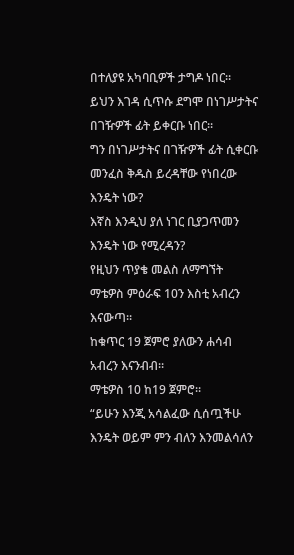በተለያዩ አካባቢዎች ታግዶ ነበር።
ይህን እገዳ ሲጥሱ ደግሞ በነገሥታትና በገዥዎች ፊት ይቀርቡ ነበር።
ግን በነገሥታትና በገዥዎች ፊት ሲቀርቡ
መንፈስ ቅዱስ ይረዳቸው የነበረው እንዴት ነው?
እኛስ እንዲህ ያለ ነገር ቢያጋጥመን እንዴት ነው የሚረዳን?
የዚህን ጥያቄ መልስ ለማግኘት
ማቴዎስ ምዕራፍ 10ን እስቲ አብረን እናውጣ።
ከቁጥር 19 ጀምሮ ያለውን ሐሳብ አብረን እናንብብ።
ማቴዎስ 10 ከ19 ጀምሮ።
“ይሁን እንጂ አሳልፈው ሲሰጧችሁ
እንዴት ወይም ምን ብለን እንመልሳለን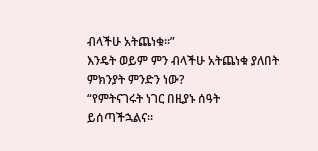ብላችሁ አትጨነቁ።”
እንዴት ወይም ምን ብላችሁ አትጨነቁ ያለበት ምክንያት ምንድን ነው?
“የምትናገሩት ነገር በዚያኑ ሰዓት ይሰጣችኋልና።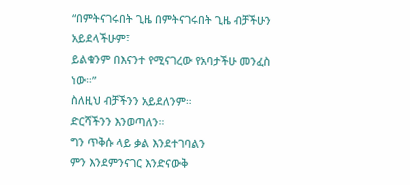“በምትናገሩበት ጊዜ በምትናገሩበት ጊዜ ብቻችሁን አይደላችሁም፣
ይልቁንም በእናንተ የሚናገረው የአባታችሁ መንፈስ ነው።”
ስለዚህ ብቻችንን አይደለንም።
ድርሻችንን እንወጣለን።
ግን ጥቅሱ ላይ ቃል እንደተገባልን
ምን እንደምንናገር እንድናውቅ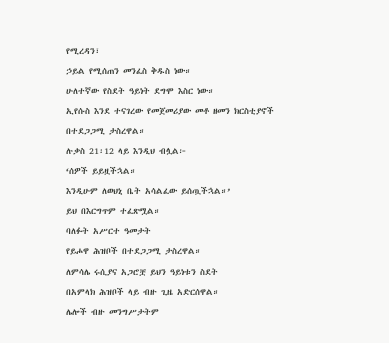የሚረዳን፣
ኃይል የሚሰጠን መንፈስ ቅዱስ ነው።
ሁለተኛው የስደት ዓይነት ደግሞ እስር ነው።
ኢየሱስ እንደ ተናገረው የመጀመሪያው መቶ ዘመን ክርስቲያኖች
በተደጋጋሚ ታስረዋል።
ሉቃስ 21፡12 ላይ እንዲህ ብሏል፦
‘ሰዎች ይይዟችኋል።
እንዲሁም ለወህኒ ቤት አሳልፈው ይሰጧችኋል።’
ይህ በእርግጥም ተፈጽሟል።
ባለፉት አሥርተ ዓመታት
የይሖዋ ሕዝቦች በተደጋጋሚ ታስረዋል።
ለምሳሌ ሩሲያና አጋሮቿ ይህን ዓይነቱን ስደት
በአምላክ ሕዝቦች ላይ ብዙ ጊዜ አድርሰዋል።
ሌሎች ብዙ መንግሥታትም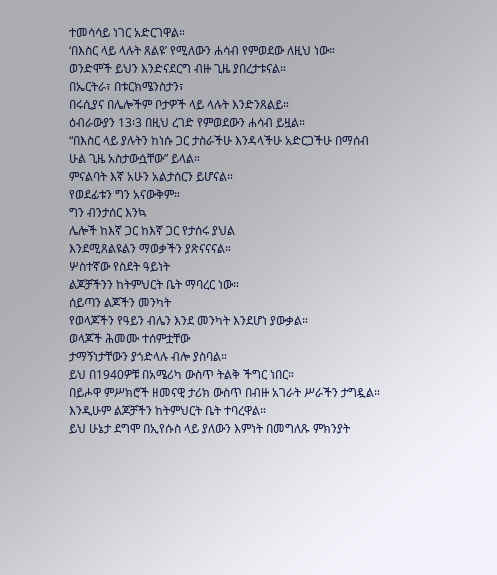ተመሳሳይ ነገር አድርገዋል።
‘በእስር ላይ ላሉት ጸልዩ’ የሚለውን ሐሳብ የምወደው ለዚህ ነው።
ወንድሞች ይህን እንድናደርግ ብዙ ጊዜ ያበረታቱናል።
በኤርትራ፣ በቱርክሜንስታን፣
በሩሲያና በሌሎችም ቦታዎች ላይ ላሉት እንድንጸልይ።
ዕብራውያን 13፡3 በዚህ ረገድ የምወደውን ሐሳብ ይዟል።
“በእስር ላይ ያሉትን ከነሱ ጋር ታስራችሁ እንዳላችሁ አድርጋችሁ በማሰብ
ሁል ጊዜ አስታውሷቸው” ይላል።
ምናልባት እኛ አሁን አልታሰርን ይሆናል።
የወደፊቱን ግን አናውቅም።
ግን ብንታሰር እንኳ
ሌሎች ከእኛ ጋር ከእኛ ጋር የታሰሩ ያህል
እንደሚጸልዩልን ማወቃችን ያጽናናናል።
ሦስተኛው የስደት ዓይነት
ልጆቻችንን ከትምህርት ቤት ማባረር ነው።
ሰይጣን ልጆችን መንካት
የወላጆችን የዓይን ብሌን እንደ መንካት እንደሆነ ያውቃል።
ወላጆች ሕመሙ ተሰምቷቸው
ታማኝነታቸውን ያጎድላሉ ብሎ ያስባል።
ይህ በ1940ዎቹ በአሜሪካ ውስጥ ትልቅ ችግር ነበር።
በይሖዋ ምሥክሮች ዘመናዊ ታሪክ ውስጥ በብዙ አገራት ሥራችን ታግዷል።
እንዲሁም ልጆቻችን ከትምህርት ቤት ተባረዋል።
ይህ ሁኔታ ደግሞ በኢየሱስ ላይ ያለውን እምነት በመግለጹ ምክንያት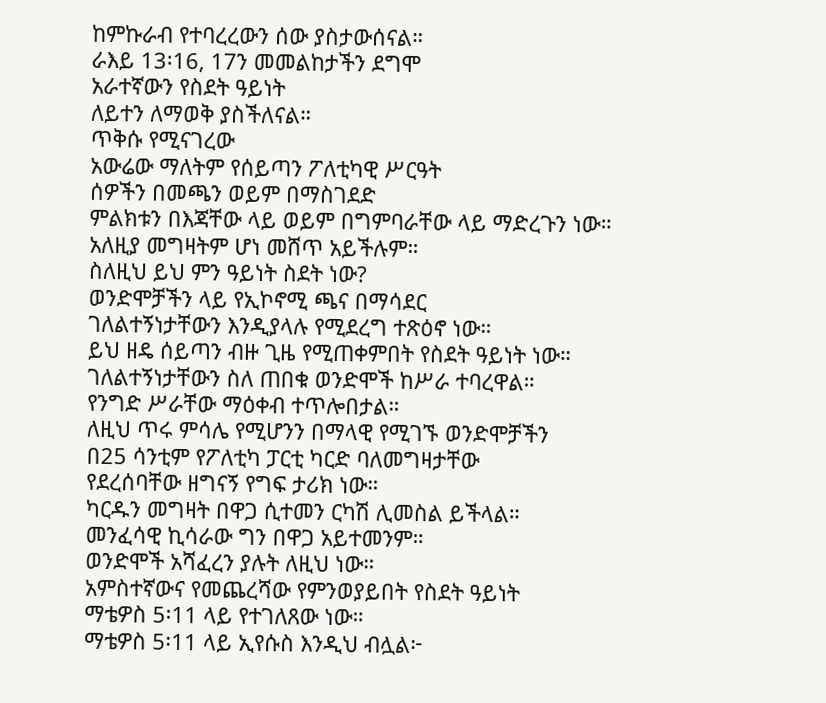ከምኩራብ የተባረረውን ሰው ያስታውሰናል።
ራእይ 13፡16, 17ን መመልከታችን ደግሞ
አራተኛውን የስደት ዓይነት
ለይተን ለማወቅ ያስችለናል።
ጥቅሱ የሚናገረው
አውሬው ማለትም የሰይጣን ፖለቲካዊ ሥርዓት
ሰዎችን በመጫን ወይም በማስገደድ
ምልክቱን በእጃቸው ላይ ወይም በግምባራቸው ላይ ማድረጉን ነው።
አለዚያ መግዛትም ሆነ መሸጥ አይችሉም።
ስለዚህ ይህ ምን ዓይነት ስደት ነው?
ወንድሞቻችን ላይ የኢኮኖሚ ጫና በማሳደር
ገለልተኝነታቸውን እንዲያላሉ የሚደረግ ተጽዕኖ ነው።
ይህ ዘዴ ሰይጣን ብዙ ጊዜ የሚጠቀምበት የስደት ዓይነት ነው።
ገለልተኝነታቸውን ስለ ጠበቁ ወንድሞች ከሥራ ተባረዋል።
የንግድ ሥራቸው ማዕቀብ ተጥሎበታል።
ለዚህ ጥሩ ምሳሌ የሚሆንን በማላዊ የሚገኙ ወንድሞቻችን
በ25 ሳንቲም የፖለቲካ ፓርቲ ካርድ ባለመግዛታቸው
የደረሰባቸው ዘግናኝ የግፍ ታሪክ ነው።
ካርዱን መግዛት በዋጋ ሲተመን ርካሽ ሊመስል ይችላል።
መንፈሳዊ ኪሳራው ግን በዋጋ አይተመንም።
ወንድሞች አሻፈረን ያሉት ለዚህ ነው።
አምስተኛውና የመጨረሻው የምንወያይበት የስደት ዓይነት
ማቴዎስ 5፡11 ላይ የተገለጸው ነው።
ማቴዎስ 5፡11 ላይ ኢየሱስ እንዲህ ብሏል፦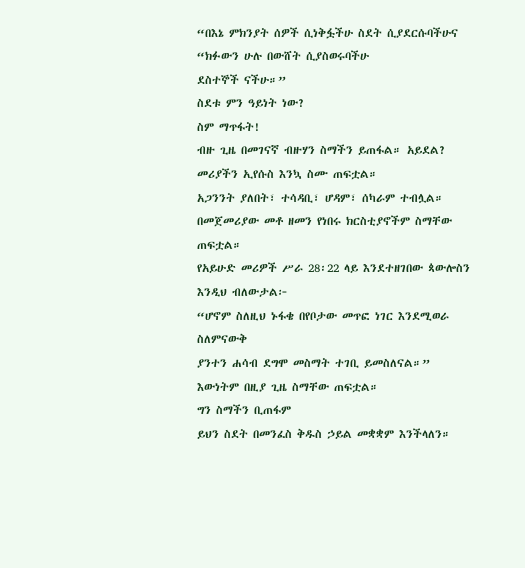“በእኔ ምክንያት ሰዎች ሲነቅፏችሁ ስደት ሲያደርሱባችሁና
“ክፉውን ሁሉ በውሸት ሲያስወሩባችሁ
ደስተኞች ናችሁ።”
ስደቱ ምን ዓይነት ነው?
ስም ማጥፋት!
ብዙ ጊዜ በመገናኛ ብዙሃን ስማችን ይጠፋል። አይደል?
መሪያችን ኢየሱስ እንኳ ስሙ ጠፍቷል።
አጋንንት ያለበት፣ ተሳዳቢ፣ ሆዳም፣ ሰካራም ተብሏል።
በመጀመሪያው መቶ ዘመን የነበሩ ክርስቲያኖችም ስማቸው ጠፍቷል።
የአይሁድ መሪዎች ሥራ 28፡22 ላይ እንደተዘገበው ጳውሎስን እንዲህ ብለውታል፦
“ሆኖም ስለዚህ ኑፋቄ በየቦታው መጥፎ ነገር እንደሚወራ ስለምናውቅ
ያንተን ሐሳብ ደግሞ መስማት ተገቢ ይመስለናል።”
እውነትም በዚያ ጊዜ ስማቸው ጠፍቷል።
ግን ስማችን ቢጠፋም
ይህን ስደት በመንፈስ ቅዱስ ኃይል መቋቋም እንችላለን።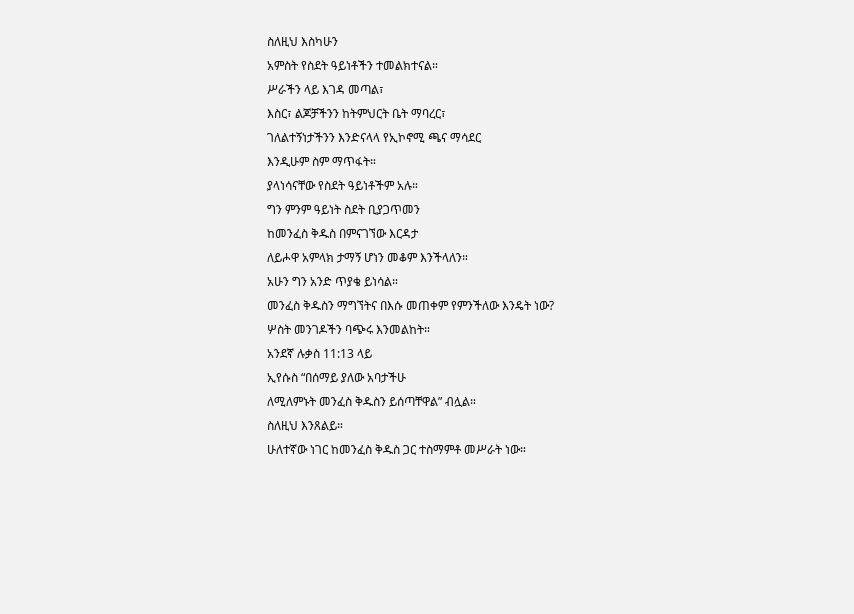ስለዚህ እስካሁን
አምስት የስደት ዓይነቶችን ተመልክተናል።
ሥራችን ላይ እገዳ መጣል፣
እስር፣ ልጆቻችንን ከትምህርት ቤት ማባረር፣
ገለልተኝነታችንን እንድናላላ የኢኮኖሚ ጫና ማሳደር
እንዲሁም ስም ማጥፋት።
ያላነሳናቸው የስደት ዓይነቶችም አሉ።
ግን ምንም ዓይነት ስደት ቢያጋጥመን
ከመንፈስ ቅዱስ በምናገኘው እርዳታ
ለይሖዋ አምላክ ታማኝ ሆነን መቆም እንችላለን።
አሁን ግን አንድ ጥያቄ ይነሳል።
መንፈስ ቅዱስን ማግኘትና በእሱ መጠቀም የምንችለው እንዴት ነው?
ሦስት መንገዶችን ባጭሩ እንመልከት።
አንደኛ ሉቃስ 11:13 ላይ
ኢየሱስ “በሰማይ ያለው አባታችሁ
ለሚለምኑት መንፈስ ቅዱስን ይሰጣቸዋል” ብሏል።
ስለዚህ እንጸልይ።
ሁለተኛው ነገር ከመንፈስ ቅዱስ ጋር ተስማምቶ መሥራት ነው።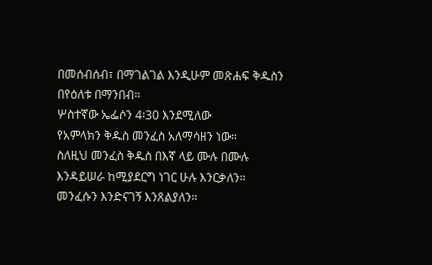በመሰብሰብ፣ በማገልገል እንዲሁም መጽሐፍ ቅዱስን በየዕለቱ በማንበብ።
ሦስተኛው ኤፌሶን 4፡30 እንደሚለው
የአምላክን ቅዱስ መንፈስ አለማሳዘን ነው።
ስለዚህ መንፈስ ቅዱስ በእኛ ላይ ሙሉ በሙሉ
እንዳይሠራ ከሚያደርግ ነገር ሁሉ እንርቃለን።
መንፈሱን እንድናገኝ እንጸልያለን።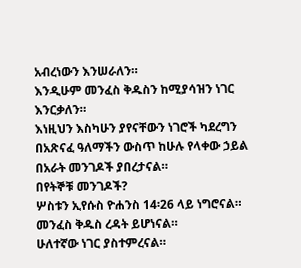አብረነውን እንሠራለን።
እንዲሁም መንፈስ ቅዱስን ከሚያሳዝን ነገር እንርቃለን።
እነዚህን እስካሁን ያየናቸውን ነገሮች ካደረግን
በአጽናፈ ዓለማችን ውስጥ ከሁሉ የላቀው ኃይል በአራት መንገዶች ያበረታናል።
በየትኞቹ መንገዶች?
ሦስቱን ኢየሱስ ዮሐንስ 14፡26 ላይ ነግሮናል።
መንፈስ ቅዱስ ረዳት ይሆነናል።
ሁለተኛው ነገር ያስተምረናል።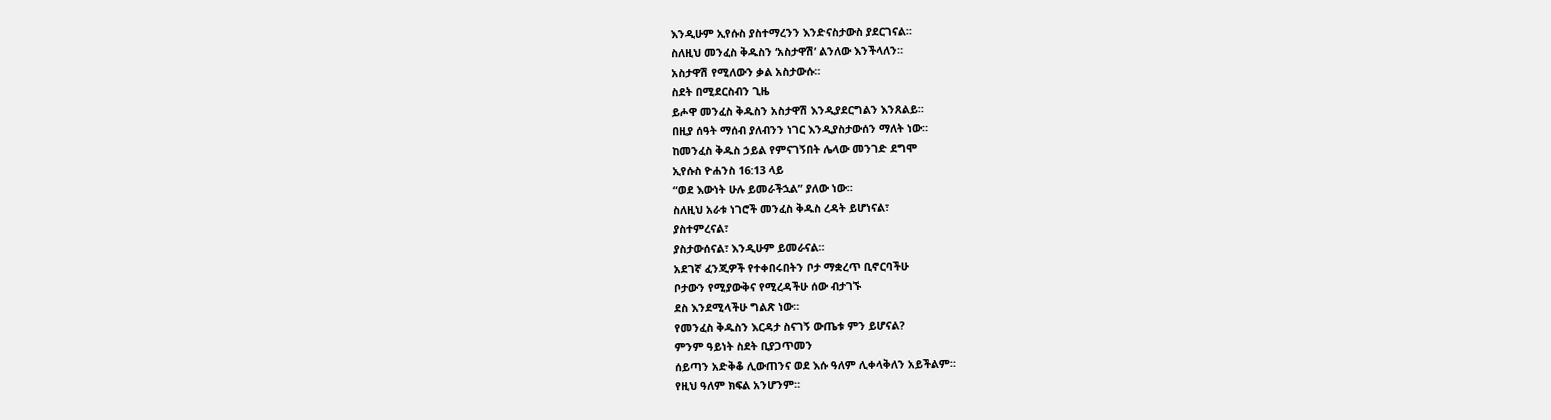እንዲሁም ኢየሱስ ያስተማረንን እንድናስታውስ ያደርገናል።
ስለዚህ መንፈስ ቅዱስን ‘አስታዋሽ’ ልንለው እንችላለን።
አስታዋሽ የሚለውን ቃል አስታውሱ።
ስደት በሚደርስብን ጊዜ
ይሖዋ መንፈስ ቅዱስን አስታዋሽ እንዲያደርግልን እንጸልይ።
በዚያ ሰዓት ማሰብ ያለብንን ነገር እንዲያስታውሰን ማለት ነው።
ከመንፈስ ቅዱስ ኃይል የምናገኝበት ሌላው መንገድ ደግሞ
ኢየሱስ ዮሐንስ 16:13 ላይ
“ወደ እውነት ሁሉ ይመራችኋል” ያለው ነው።
ስለዚህ አራቱ ነገሮች መንፈስ ቅዱስ ረዳት ይሆነናል፣
ያስተምረናል፣
ያስታውሰናል፣ እንዲሁም ይመራናል።
አደገኛ ፈንጂዎች የተቀበሩበትን ቦታ ማቋረጥ ቢኖርባችሁ
ቦታውን የሚያውቅና የሚረዳችሁ ሰው ብታገኙ
ደስ እንደሚላችሁ ግልጽ ነው።
የመንፈስ ቅዱስን እርዳታ ስናገኝ ውጤቱ ምን ይሆናል?
ምንም ዓይነት ስደት ቢያጋጥመን
ሰይጣን አድቅቆ ሊውጠንና ወደ እሱ ዓለም ሊቀላቅለን አይችልም።
የዚህ ዓለም ክፍል አንሆንም።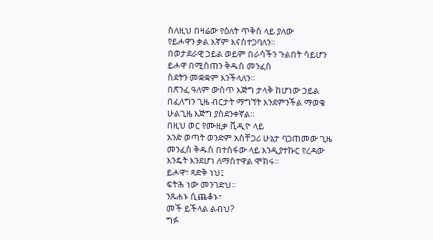ስለዚህ በዛሬው የዕለት ጥቅስ ላይ ያለው
የይሖዋን ቃል እኛም እናስተጋባለን።
በወታደራዊ ኃይል ወይም በራሳችን ጉልበት ሳይሆን
ይሖዋ በሚሰጠን ቅዱስ መንፈስ
ስደትን መቋቋም እንችላለን።
በጽንፈ ዓለም ውስጥ እጅግ ታላቅ ከሆነው ኃይል
በፈለግን ጊዜ ብርታት ማግኘት እንደምንችል ማወቄ
ሁልጊዜ እጅግ ያስደንቀኛል።
በዚህ ወር የሙዚቃ ቪዲዮ ላይ
አንድ ወጣት ወንድም አስቸጋሪ ሁኔታ ባጋጠመው ጊዜ
መንፈስ ቅዱስ በተስፋው ላይ እንዲያተኩር የረዳው
እንዴት እንደሆነ ለማስተዋል ሞክሩ።
ይሖዋ፣ ጻድቅ ነህ፤
ፍትሕ ነው መንገድህ።
ንጹሐኑ ሲጨቆኑ፣
መች ይችላል ልብህ?
ግፉ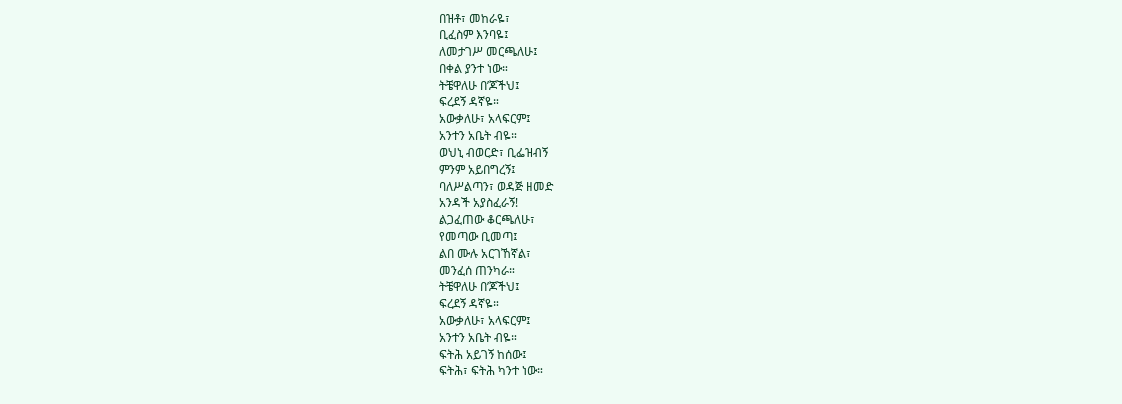በዝቶ፣ መከራዬ፣
ቢፈስም እንባዬ፤
ለመታገሥ መርጫለሁ፤
በቀል ያንተ ነው።
ትቼዋለሁ በ’ጆችህ፤
ፍረደኝ ዳኛዬ።
አውቃለሁ፣ አላፍርም፤
አንተን አቤት ብዬ።
ወህኒ ብወርድ፣ ቢፌዝብኝ
ምንም አይበግረኝ፤
ባለሥልጣን፣ ወዳጅ ዘመድ
አንዳች አያስፈራኝ!
ልጋፈጠው ቆርጫለሁ፣
የመጣው ቢመጣ፤
ልበ ሙሉ አርገኸኛል፣
መንፈሰ ጠንካራ።
ትቼዋለሁ በ’ጆችህ፤
ፍረደኝ ዳኛዬ።
አውቃለሁ፣ አላፍርም፤
አንተን አቤት ብዬ።
ፍትሕ አይገኝ ከሰው፤
ፍትሕ፣ ፍትሕ ካንተ ነው።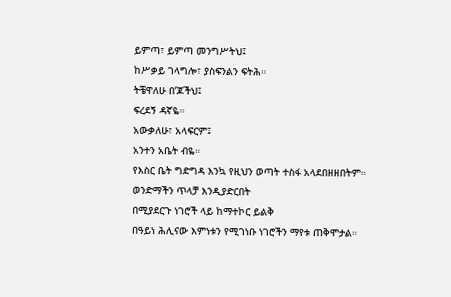ይምጣ፣ ይምጣ መንግሥትህ፤
ከሥቃይ ገላግሎ፣ ያስፍንልን ፍትሕ።
ትቼዋለሁ በ’ጆችህ፤
ፍረደኝ ዳኛዬ።
አውቃለሁ፣ አላፍርም፤
አንተን አቤት ብዬ።
የእስር ቤት ግድግዳ እንኳ የዚህን ወጣት ተስፋ አላደበዘዘበትም።
ወንድማችን ጥላቻ እንዲያድርበት
በሚያደርጉ ነገሮች ላይ ከማተኮር ይልቅ
በዓይነ ሕሊናው እምነቱን የሚገነቡ ነገሮችን ማየቱ ጠቅሞታል።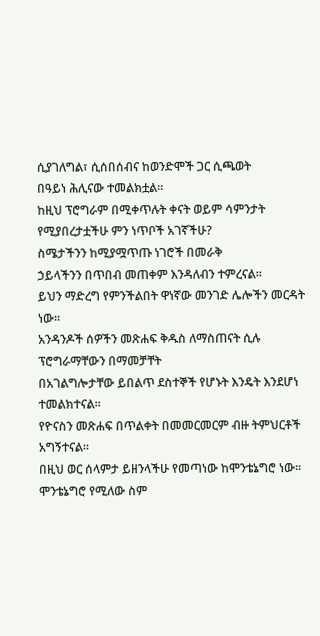ሲያገለግል፣ ሲሰበሰብና ከወንድሞች ጋር ሲጫወት
በዓይነ ሕሊናው ተመልክቷል።
ከዚህ ፕሮግራም በሚቀጥሉት ቀናት ወይም ሳምንታት
የሚያበረታቷችሁ ምን ነጥቦች አገኛችሁ?
ስሜታችንን ከሚያሟጥጡ ነገሮች በመራቅ
ኃይላችንን በጥበብ መጠቀም እንዳለብን ተምረናል።
ይህን ማድረግ የምንችልበት ዋነኛው መንገድ ሌሎችን መርዳት ነው።
አንዳንዶች ሰዎችን መጽሐፍ ቅዱስ ለማስጠናት ሲሉ
ፕሮግራማቸውን በማመቻቸት
በአገልግሎታቸው ይበልጥ ደስተኞች የሆኑት እንዴት እንደሆነ ተመልክተናል።
የዮናስን መጽሐፍ በጥልቀት በመመርመርም ብዙ ትምህርቶች አግኝተናል።
በዚህ ወር ሰላምታ ይዘንላችሁ የመጣነው ከሞንቴኔግሮ ነው።
ሞንቴኔግሮ የሚለው ስም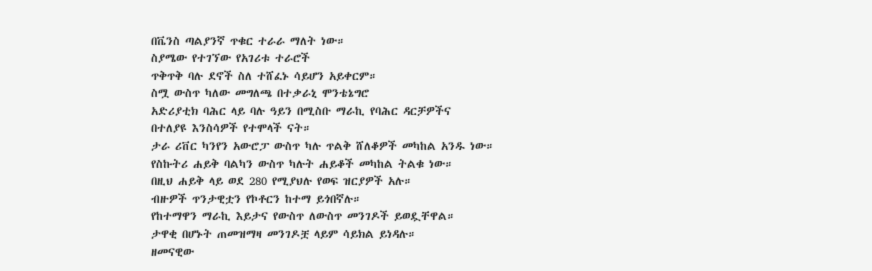በቬንስ ጣልያንኛ ጥቁር ተራራ ማለት ነው።
ስያሜው የተገኘው የአገሪቱ ተራሮች
ጥቅጥቅ ባሉ ደኖች ስለ ተሸፈኑ ሳይሆን አይቀርም።
ስሟ ውስጥ ካለው መግለጫ በተቃራኒ ሞንቴኔግሮ
አድሪያቲክ ባሕር ላይ ባሉ ዓይን በሚስቡ ማራኪ የባሕር ዳርቻዎችና
በተለያዩ እንስሳዎች የተሞላች ናት።
ታራ ሪቨር ካንየን አውሮፓ ውስጥ ካሉ ጥልቅ ሸለቆዎች መካከል አንዱ ነው።
የስኩትሪ ሐይቅ ባልካን ውስጥ ካሉት ሐይቆች መካከል ትልቁ ነው።
በዚህ ሐይቅ ላይ ወደ 280 የሚያህሉ የወፍ ዝርያዎች አሉ።
ብዙዎች ጥንታዊቷን የኮቶርን ከተማ ይጎበኛሉ።
የከተማዋን ማራኪ እይታና የውስጥ ለውስጥ መንገዶች ይወዷቸዋል።
ታዋቂ በሆኑት ጠመዝማዛ መንገዶቿ ላይም ሳይክል ይነዳሉ።
ዘመናዊው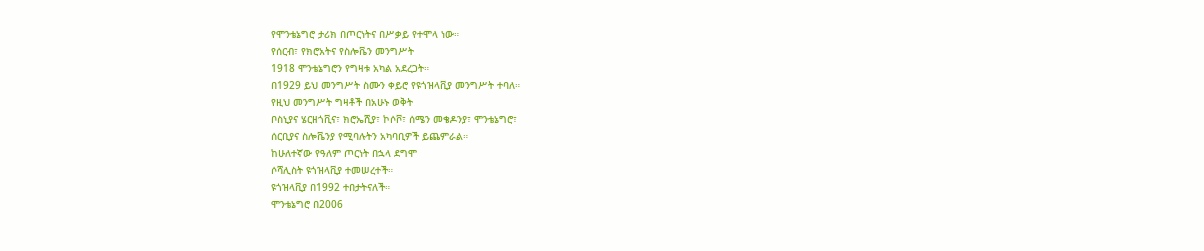የሞንቴኔግሮ ታሪክ በጦርነትና በሥቃይ የተሞላ ነው።
የሰርብ፣ የክሮአትና የስሎቬን መንግሥት
1918 ሞንቴኔግሮን የግዛቱ አካል አደረጋት።
በ1929 ይህ መንግሥት ስሙን ቀይሮ የዩጎዝላቪያ መንግሥት ተባለ።
የዚህ መንግሥት ግዛቶች በአሁኑ ወቅት
ቦስኒያና ሄርዘጎቪና፣ ክሮኤሺያ፣ ኮሶቮ፣ ሰሜን መቄዶንያ፣ ሞንቴኔግሮ፣
ሰርቢያና ስሎቬንያ የሚባሉትን አካባቢዎች ይጨምራል።
ከሁለተኛው የዓለም ጦርነት በኋላ ደግሞ
ሶሻሊስት ዩጎዝላቪያ ተመሠረተች።
ዩጎዝላቪያ በ1992 ተበታትናለች።
ሞንቴኔግሮ በ2006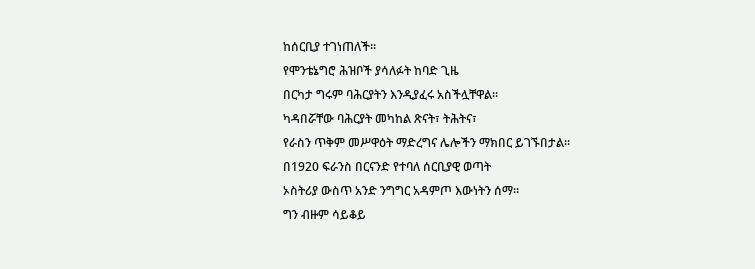ከሰርቢያ ተገነጠለች።
የሞንቴኔግሮ ሕዝቦች ያሳለፉት ከባድ ጊዜ
በርካታ ግሩም ባሕርያትን እንዲያፈሩ አስችሏቸዋል።
ካዳበሯቸው ባሕርያት መካከል ጽናት፣ ትሕትና፣
የራስን ጥቅም መሥዋዕት ማድረግና ሌሎችን ማክበር ይገኙበታል።
በ1920 ፍራንስ በርናንድ የተባለ ሰርቢያዊ ወጣት
ኦስትሪያ ውስጥ አንድ ንግግር አዳምጦ እውነትን ሰማ።
ግን ብዙም ሳይቆይ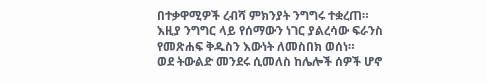በተቃዋሚዎች ረብሻ ምክንያት ንግግሩ ተቋረጠ።
እዚያ ንግግር ላይ የሰማውን ነገር ያልረሳው ፍራንስ
የመጽሐፍ ቅዱስን እውነት ለመስበክ ወሰነ።
ወደ ትውልድ መንደሩ ሲመለስ ከሌሎች ሰዎች ሆኖ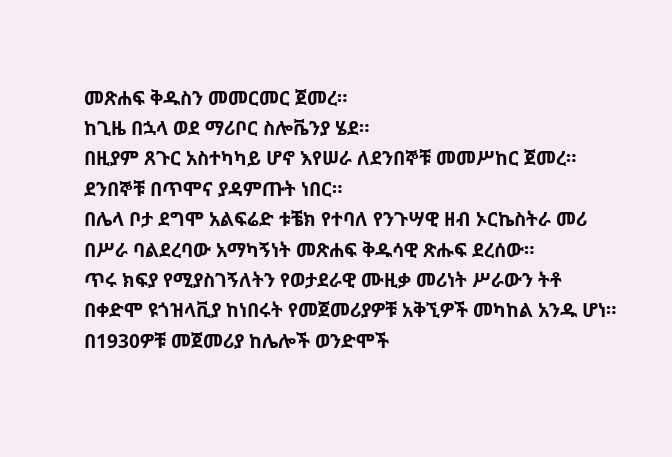መጽሐፍ ቅዱስን መመርመር ጀመረ።
ከጊዜ በኋላ ወደ ማሪቦር ስሎቬንያ ሄደ።
በዚያም ጸጉር አስተካካይ ሆኖ እየሠራ ለደንበኞቹ መመሥከር ጀመረ።
ደንበኞቹ በጥሞና ያዳምጡት ነበር።
በሌላ ቦታ ደግሞ አልፍሬድ ቱቼክ የተባለ የንጉሣዊ ዘብ ኦርኬስትራ መሪ
በሥራ ባልደረባው አማካኝነት መጽሐፍ ቅዱሳዊ ጽሑፍ ደረሰው።
ጥሩ ክፍያ የሚያስገኝለትን የወታደራዊ ሙዚቃ መሪነት ሥራውን ትቶ
በቀድሞ ዩጎዝላቪያ ከነበሩት የመጀመሪያዎቹ አቅኚዎች መካከል አንዱ ሆነ።
በ1930ዎቹ መጀመሪያ ከሌሎች ወንድሞች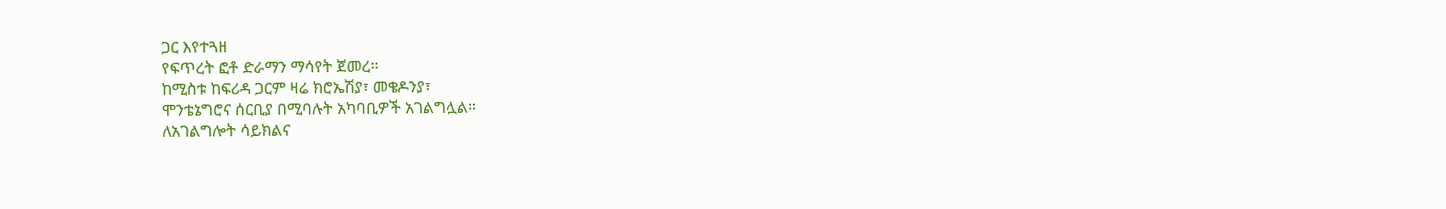ጋር እየተጓዘ
የፍጥረት ፎቶ ድራማን ማሳየት ጀመረ።
ከሚስቱ ከፍሪዳ ጋርም ዛሬ ክሮኤሽያ፣ መቄዶንያ፣
ሞንቴኔግሮና ሰርቢያ በሚባሉት አካባቢዎች አገልግሏል።
ለአገልግሎት ሳይክልና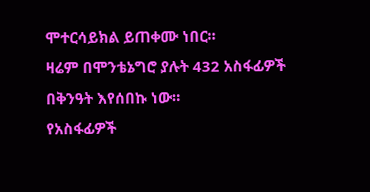ሞተርሳይክል ይጠቀሙ ነበር።
ዛሬም በሞንቴኔግሮ ያሉት 432 አስፋፊዎች በቅንዓት እየሰበኩ ነው።
የአስፋፊዎች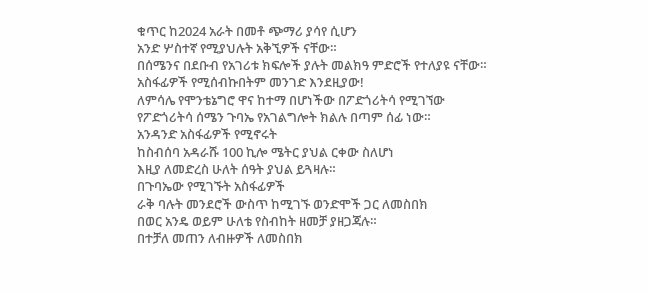ቁጥር ከ2024 አራት በመቶ ጭማሪ ያሳየ ሲሆን
አንድ ሦስተኛ የሚያህሉት አቅኚዎች ናቸው።
በሰሜንና በደቡብ የአገሪቱ ክፍሎች ያሉት መልክዓ ምድሮች የተለያዩ ናቸው።
አስፋፊዎች የሚሰብኩበትም መንገድ እንደዚያው!
ለምሳሌ የሞንቴኔግሮ ዋና ከተማ በሆነችው በፖድጎሪትሳ የሚገኘው
የፖድጎሪትሳ ሰሜን ጉባኤ የአገልግሎት ክልሉ በጣም ሰፊ ነው።
አንዳንድ አስፋፊዎች የሚኖሩት
ከስብሰባ አዳራሹ 100 ኪሎ ሜትር ያህል ርቀው ስለሆነ
እዚያ ለመድረስ ሁለት ሰዓት ያህል ይጓዛሉ።
በጉባኤው የሚገኙት አስፋፊዎች
ራቅ ባሉት መንደሮች ውስጥ ከሚገኙ ወንድሞች ጋር ለመስበክ
በወር አንዴ ወይም ሁለቴ የስብከት ዘመቻ ያዘጋጃሉ።
በተቻለ መጠን ለብዙዎች ለመስበክ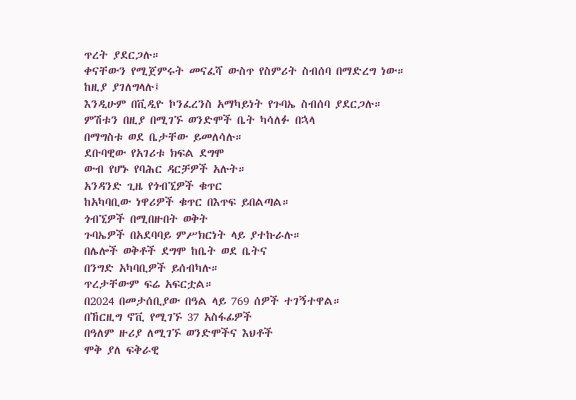ጥረት ያደርጋሉ።
ቀናቸውን የሚጀምሩት መናፈሻ ውስጥ የስምሪት ስብሰባ በማድረግ ነው።
ከዚያ ያገለግላሉ፤
እንዲሁም በቪዲዮ ኮንፈረንስ አማካይነት የጉባኤ ስብሰባ ያደርጋሉ።
ምሽቱን በዚያ በሚገኙ ወንድሞች ቤት ካሳለፉ በኋላ
በማግስቱ ወደ ቤታቸው ይመለሳሉ።
ደቡባዊው የአገሪቱ ክፍል ደግሞ
ውብ የሆኑ የባሕር ዳርቻዎች አሉት።
አንዳንድ ጊዜ የጎብኚዎች ቁጥር
ከአካባቢው ነዋሪዎች ቁጥር በእጥፍ ይበልጣል።
ጎብኚዎች በሚበዙበት ወቅት
ጉባኤዎች በአደባባይ ምሥክርነት ላይ ያተኩራሉ።
በሌሎች ወቅቶች ደግሞ ከቤት ወደ ቤትና
በንግድ አካባቢዎች ይሰብካሉ።
ጥረታቸውም ፍሬ አፍርቷል።
በ2024 በመታሰቢያው በዓል ላይ 769 ሰዎች ተገኝተዋል።
በኸርዚግ ኖቪ የሚገኙ 37 አስፋፊዎች
በዓለም ዙሪያ ለሚገኙ ወንድሞችና እህቶች
ሞቅ ያለ ፍቅራዊ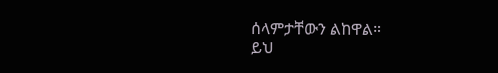ሰላምታቸውን ልከዋል።
ይህ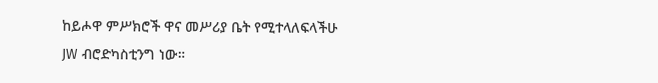ከይሖዋ ምሥክሮች ዋና መሥሪያ ቤት የሚተላለፍላችሁ
JW ብሮድካስቲንግ ነው።